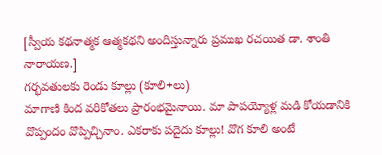[స్వీయ కథనాత్మక ఆత్మకథని అందిస్తున్నారు ప్రముఖ రచయిత డా. శాంతి నారాయణ.]
గర్భవతులకు రెండు కూల్లు (కూలి+లు)
మాగాణి కింద వరికోతలు ప్రారంభమైనాయి. మా పాపయ్యోళ్ల మడి కోయడానికి వొప్పందం వొప్పిచ్చినాం. ఎకరాకు పదైదు కూల్లు! వొగ కూలి అంటే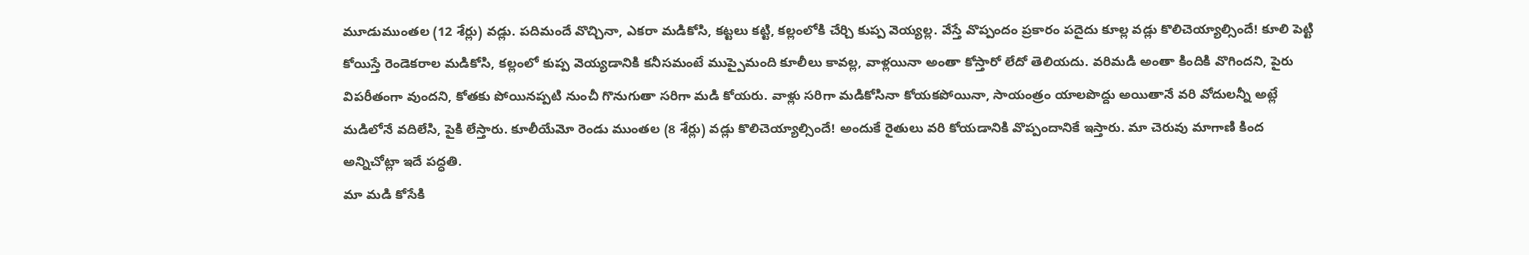మూడుముంతల (12 శేర్లు) వడ్లు. పదిమందే వొచ్చినా, ఎకరా మడికోసి, కట్టలు కట్టి, కల్లంలోకి చేర్చి కుప్ప వెయ్యల్ల. వేస్తే వొప్పందం ప్రకారం పదైదు కూల్ల వడ్లు కొలిచెయ్యాల్సిందే! కూలి పెట్టి కోయిస్తే రెండెకరాల మడికోసి, కల్లంలో కుప్ప వెయ్యడానికి కనీసమంటే ముప్పైమంది కూలీలు కావల్ల, వాళ్లయినా అంతా కోస్తారో లేదో తెలియదు. వరిమడి అంతా కిందికి వొగిందని, పైరు విపరీతంగా వుందని, కోతకు పోయినప్పటి నుంచీ గొనుగుతా సరిగా మడి కోయరు. వాళ్లు సరిగా మడికోసినా కోయకపోయినా, సాయంత్రం యాలపొద్దు అయితానే వరి వోదులన్నీ అట్లే మడిలోనే వదిలేసి, పైకి లేస్తారు. కూలీయేమో రెండు ముంతల (8 శేర్లు) వడ్లు కొలిచెయ్యాల్సిందే! అందుకే రైతులు వరి కోయడానికి వొప్పందానికే ఇస్తారు. మా చెరువు మాగాణి కింద అన్నిచోట్లా ఇదే పద్ధతి.
మా మడి కోసేకి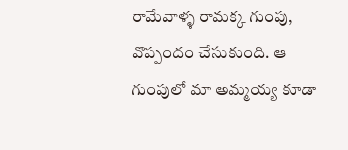రామేవాళ్ళ రామక్క గుంపు, వొప్పందం చేసుకుంది. ఆ గుంపులో మా అమ్మయ్య కూడా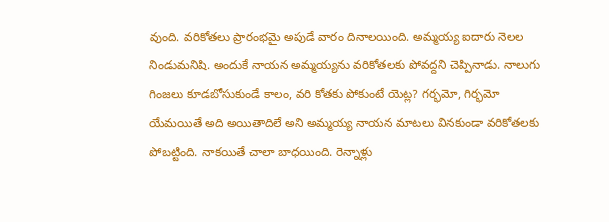వుంది. వరికోతలు ప్రారంభమై అపుడే వారం దినాలయింది. అమ్మయ్య ఐదారు నెలల నిండుమనిషి. అందుకే నాయన అమ్మయ్యను వరికోతలకు పోవద్దని చెప్పినాడు. నాలుగు గింజలు కూడబోసుకుండే కాలం, వరి కోతకు పోకుంటే యెట్ల? గర్భమో, గిర్భమో యేమయితే అది అయితాదిలే అని అమ్మయ్య నాయన మాటలు వినకుండా వరికోతలకు పోబట్టింది. నాకయితే చాలా బాధయింది. రెన్నాళ్లు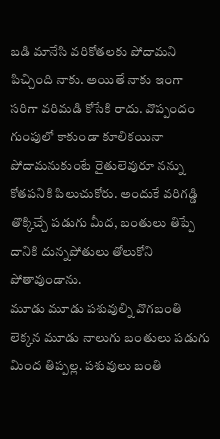బడి మానేసి వరికోతలకు పోదామని పిచ్చింది నాకు. అయితే నాకు ఇంగా సరిగా వరిమడి కోసేకి రాదు. వొప్పందం గుంపులో కాకుండా కూలికయినా పోదామనుకుంటే రైతులెవురూ నన్ను కోతపనికి పిలుచుకోరు. అందుకే వరిగడ్డి తొక్కిచ్చే పడుగు మీద, బంతులు తిప్పే దానికి దున్నపోతులు తోలుకోని పోతావుండాను.
మూడు మూడు పశువుల్ని వొగబంతి లెక్కన మూడు నాలుగు బంతులు పడుగు మింద తిప్పల్ల. పశువులు బంతి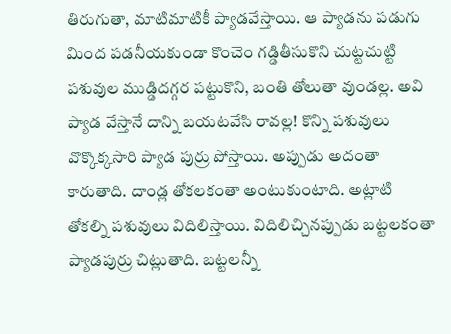తిరుగుతా, మాటిమాటికీ ప్యాడవేస్తాయి. ఆ ప్యాడను పడుగు మింద పడనీయకుండా కొంచెం గడ్డితీసుకొని చుట్టచుట్టి పశువుల ముడ్డిదగ్గర పట్టుకొని, బంతి తోలుతా వుండల్ల. అవి ప్యాడ వేస్తానే దాన్ని బయటవేసి రావల్ల! కొన్ని పశువులు వొక్కొక్కసారి ప్యాడ పుర్రు పోస్తాయి. అప్పుడు అదంతా కారుతాది. దాండ్ల తోకలకంతా అంటుకుంటాది. అట్లాటి తోకల్ని పశువులు విదిలిస్తాయి. విదిలిచ్చినప్పుడు బట్టలకంతా ప్యాడపుర్రు చిట్లుతాది. బట్టలన్నీ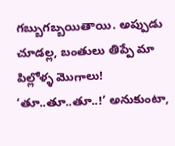గబ్బుగబ్బయితాయి. అప్పుడు చూడల్ల, బంతులు తిప్పే మా పిల్లోళ్ళ మొగాలు! ‘తూ..తూ..తూ..!’ అనుకుంటా,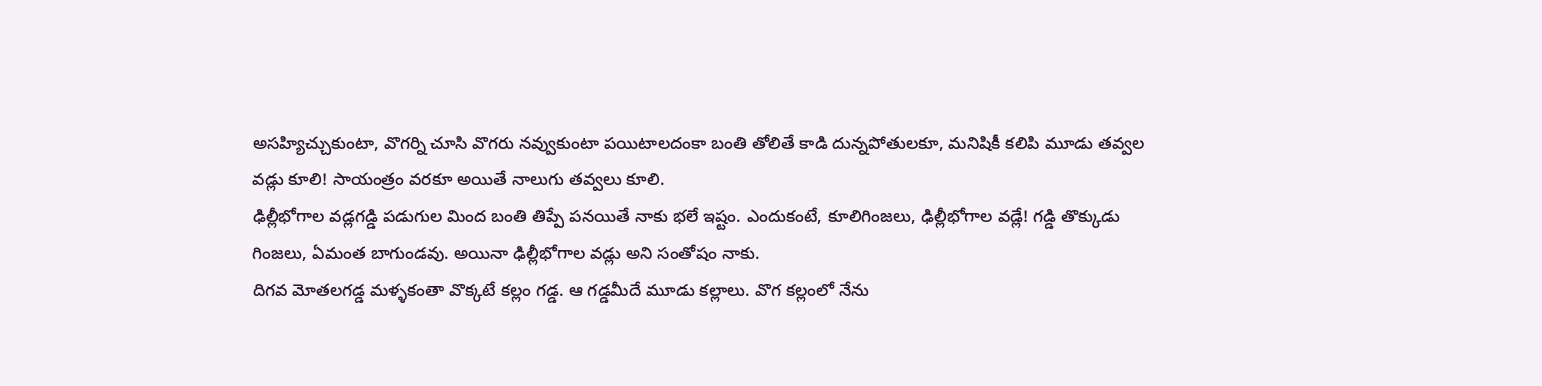అసహ్యిచ్చుకుంటా, వొగర్ని చూసి వొగరు నవ్వుకుంటా పయిటాలదంకా బంతి తోలితే కాడి దున్నపోతులకూ, మనిషికీ కలిపి మూడు తవ్వల వడ్లు కూలి! సాయంత్రం వరకూ అయితే నాలుగు తవ్వలు కూలి.
ఢిల్లీభోగాల వడ్లగడ్డి పడుగుల మింద బంతి తిప్పే పనయితే నాకు భలే ఇష్టం. ఎందుకంటే, కూలిగింజలు, ఢిల్లీభోగాల వడ్లే! గడ్డి తొక్కుడు గింజలు, ఏమంత బాగుండవు. అయినా ఢిల్లీభోగాల వడ్లు అని సంతోషం నాకు.
దిగవ మోతలగడ్డ మళ్ళకంతా వొక్కటే కల్లం గడ్డ. ఆ గడ్డమీదే మూడు కల్లాలు. వొగ కల్లంలో నేను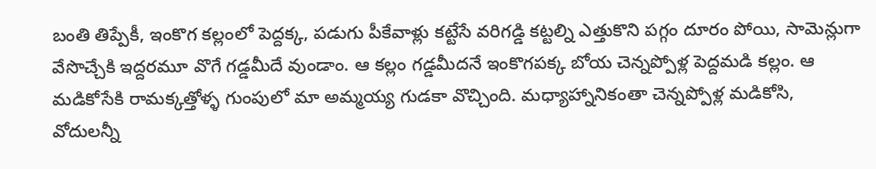బంతి తిప్పేకీ, ఇంకొగ కల్లంలో పెద్దక్క, పడుగు పీకేవాళ్లు కట్టేసే వరిగడ్డి కట్టల్ని ఎత్తుకొని పగ్గం దూరం పోయి, సామెన్లుగా వేసొచ్చేకి ఇద్దరమూ వొగే గడ్డమీదే వుండాం. ఆ కల్లం గడ్డమీదనే ఇంకొగపక్క బోయ చెన్నప్పోళ్ల పెద్దమడి కల్లం. ఆ మడికోసేకి రామక్కత్తోళ్ళ గుంపులో మా అమ్మయ్య గుడకా వొచ్చింది. మధ్యాహ్నానికంతా చెన్నప్పోళ్ల మడికోసి, వోదులన్నీ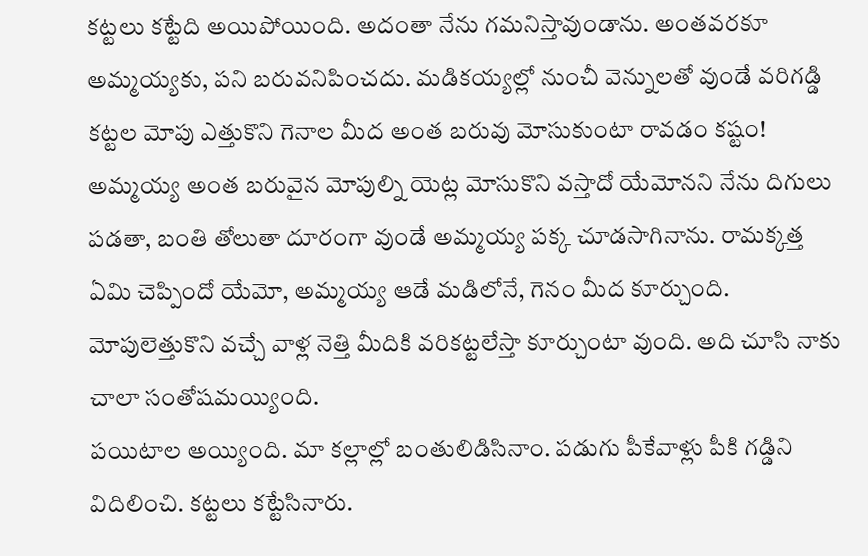కట్టలు కట్టేది అయిపోయింది. అదంతా నేను గమనిస్తావుండాను. అంతవరకూ అమ్మయ్యకు, పని బరువనిపించదు. మడికయ్యల్లో నుంచీ వెన్నులతో వుండే వరిగడ్డి కట్టల మోపు ఎత్తుకొని గెనాల మీద అంత బరువు మోసుకుంటా రావడం కష్టం! అమ్మయ్య అంత బరువైన మోపుల్ని యెట్ల మోసుకొని వస్తాదో యేమోనని నేను దిగులు పడతా, బంతి తోలుతా దూరంగా వుండే అమ్మయ్య పక్క చూడసాగినాను. రామక్కత్త ఏమి చెప్పిందో యేమో, అమ్మయ్య ఆడే మడిలోనే, గెనం మీద కూర్చుంది. మోపులెత్తుకొని వచ్చే వాళ్ల నెత్తి మీదికి వరికట్టలేస్తా కూర్చుంటా వుంది. అది చూసి నాకు చాలా సంతోషమయ్యింది.
పయిటాల అయ్యింది. మా కల్లాల్లో బంతులిడిసినాం. పడుగు పీకేవాళ్లు పీకి గడ్డిని విదిలించి. కట్టలు కట్టేసినారు.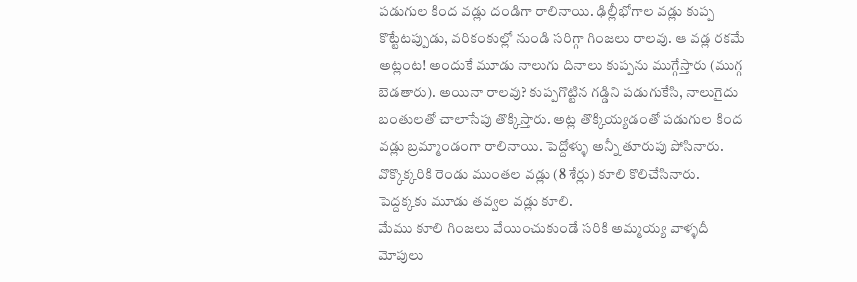పడుగుల కింద వడ్లు దండిగా రాలినాయి. ఢిల్లీభోగాల వడ్లు కుప్ప కొట్టేటప్పుడు, వరికంకుల్లో నుండి సరిగ్గా గింజలు రాలవు. ఆ వడ్ల రకమే అట్లంట! అందుకే మూడు నాలుగు దినాలు కుప్పను ముగ్గేస్తారు (ముగ్గ బెడతారు). అయినా రాలవు? కుప్పగొట్టిన గడ్డిని పడుగుకేసి, నాలుగైదు బంతులతో చాలాసేపు తొక్కిస్తారు. అట్ల తొక్కియ్యడంతో పడుగుల కింద వడ్లు బ్రమ్మాండంగా రాలినాయి. పెద్దోళ్ళు అన్నీ తూరుపు పోసినారు. వొక్కొక్కరికి రెండు ముంతల వడ్లు (8 శేర్లు) కూలి కొలిచేసినారు. పెద్దక్కకు మూడు తవ్వల వడ్లు కూలి.
మేము కూలి గింజలు వేయించుకుండే సరికి అమ్మయ్య వాళ్ళదీ మోపులు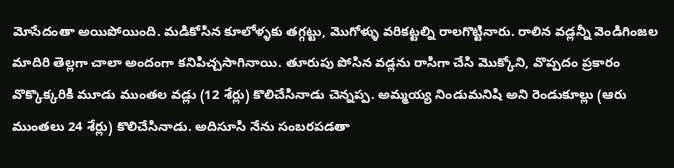మోసేదంతా అయిపోయింది. మడికోసిన కూలోళ్ళకు తగ్గట్టు, మొగోళ్ళు వరికట్టల్ని రాలగొట్టినారు. రాలిన వడ్లన్నీ వెండిగింజల మాదిరి తెల్లగా చాలా అందంగా కనిపిచ్చసాగినాయి. తూరుపు పోసిన వడ్లను రాసిగా చేసి మొక్కోని, వొప్పదం ప్రకారం వొక్కొక్కరికి మూడు ముంతల వడ్లు (12 శేర్లు) కొలిచేసినాడు చెన్నప్ప. అమ్మయ్య నిండుమనిషి అని రెండుకూల్లు (ఆరు ముంతలు 24 శేర్లు) కొలిచేసినాడు. అదిసూసి నేను సంబరపడతా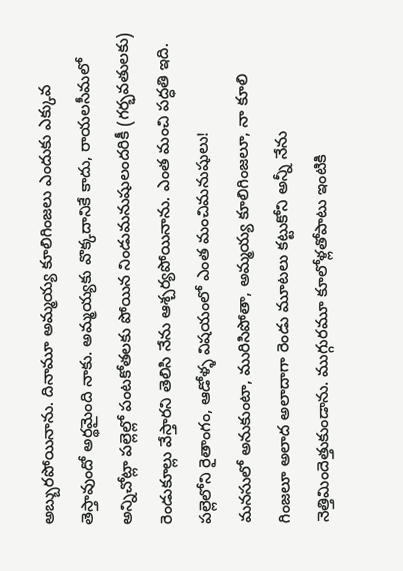అబ్బురపోయినాను. దినామూ అమ్మయ్య కూలిగింజలు ఎందుకు ఎక్కువ తెస్తావుందో అర్థమైంది నాకు. అమ్మయ్యకు వొక్కదానికే కాదు, రాయలసీమలో అన్నిచోట్లా పల్లెల్లో పంటకోతలకు పోయిన నిండుమనుషులందరికీ (గర్భవతులకు) రెండుకూల్లు వేస్తారని తెలిసి నేను ఆశ్చర్యపోయినాను. ఎంత మంచి పద్ధతి ఇది. పల్లెలోని రైతాంగం, ఆడోళ్ళ విషయంలో ఎంత మంచిమనుషులు!
మనసులో అనుకుంటా, మురిసిపోతా, అమ్మయ్య కూలిగింజలూ, నా కూలి గింజలూ అలాద అలాదాగా రెండు మూటలు కట్టుకోని అన్నీ నేను నెత్తిమిందెత్తుకుండాను. ముగ్గురమూ కూలోళ్లతోపాటు ఇంటికి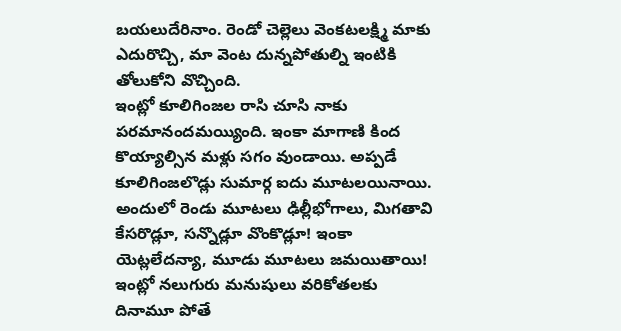బయలుదేరినాం. రెండో చెల్లెలు వెంకటలక్ష్మి మాకు ఎదురొచ్చి, మా వెంట దున్నపోతుల్ని ఇంటికి తోలుకోని వొచ్చింది.
ఇంట్లో కూలిగింజల రాసి చూసి నాకు పరమానందమయ్యింది. ఇంకా మాగాణి కింద కొయ్యాల్సిన మళ్లు సగం వుండాయి. అప్పడే కూలిగింజలొడ్లు సుమార్గ ఐదు మూటలయినాయి. అందులో రెండు మూటలు ఢిల్లీభోగాలు, మిగతావి కేసరొడ్లూ, సన్నొడ్లూ వొంకొడ్లూ! ఇంకా యెట్లలేదన్యా, మూడు మూటలు జమయితాయి! ఇంట్లో నలుగురు మనుషులు వరికోతలకు దినామూ పోతే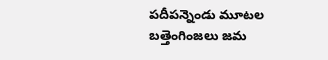పదీపన్నెండు మూటల బత్తెంగింజలు జమ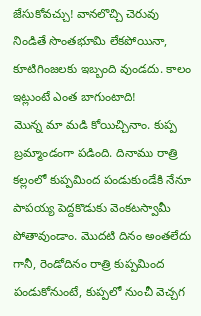జేసుకోవచ్చు! వానలొచ్చి చెరువు నిండితే సొంతభూమి లేకపోయినా, కూటిగింజలకు ఇబ్బంది వుండదు. కాలం ఇట్లుంటే ఎంత బాగుంటాది!
మొన్న మా మడి కోయిచ్చినాం. కుప్ప బ్రమ్మాండంగా పడింది. దినాము రాత్రి కల్లంలో కుప్పమింద పండుకుండేకి నేనూ పాపయ్య పెద్దకొడుకు వెంకటస్వామీ పోతావుండాం. మొదటి దినం అంతలేదు గానీ, రెండోదినం రాత్రి కుప్పమింద పండుకోనుంటే, కుప్పలో నుంచీ వెచ్చగ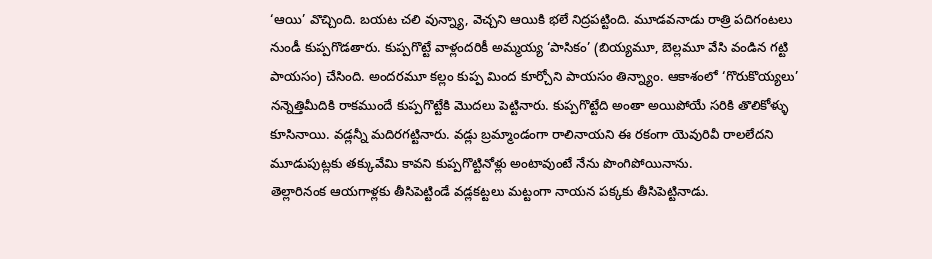‘ఆయి’ వొచ్చింది. బయట చలి వున్న్యా, వెచ్చని ఆయికి భలే నిద్రపట్టింది. మూడవనాడు రాత్రి పదిగంటలు నుండీ కుప్పగొడతారు. కుప్పగొట్టే వాళ్లందరికీ అమ్మయ్య ‘పాసికం’ (బియ్యమూ, బెల్లమూ వేసి వండిన గట్టి పాయసం) చేసింది. అందరమూ కల్లం కుప్ప మింద కూర్చోని పాయసం తిన్న్యాం. ఆకాశంలో ‘గొరుకొయ్యలు’ నన్నెత్తిమీదికి రాకముందే కుప్పగొట్టేకి మొదలు పెట్టినారు. కుప్పగొట్టేది అంతా అయిపోయే సరికి తొలికోళ్ళు కూసినాయి. వడ్లన్నీ మదిరగట్టినారు. వడ్లు బ్రమ్మాండంగా రాలినాయని ఈ రకంగా యెవురివీ రాలలేదని మూడుపుట్లకు తక్కువేమి కావని కుప్పగొట్టినోళ్లు అంటావుంటే నేను పొంగిపోయినాను.
తెల్లారినంక ఆయగాళ్లకు తీసిపెట్టిండే వడ్లకట్టలు మట్టంగా నాయన పక్కకు తీసిపెట్టినాడు.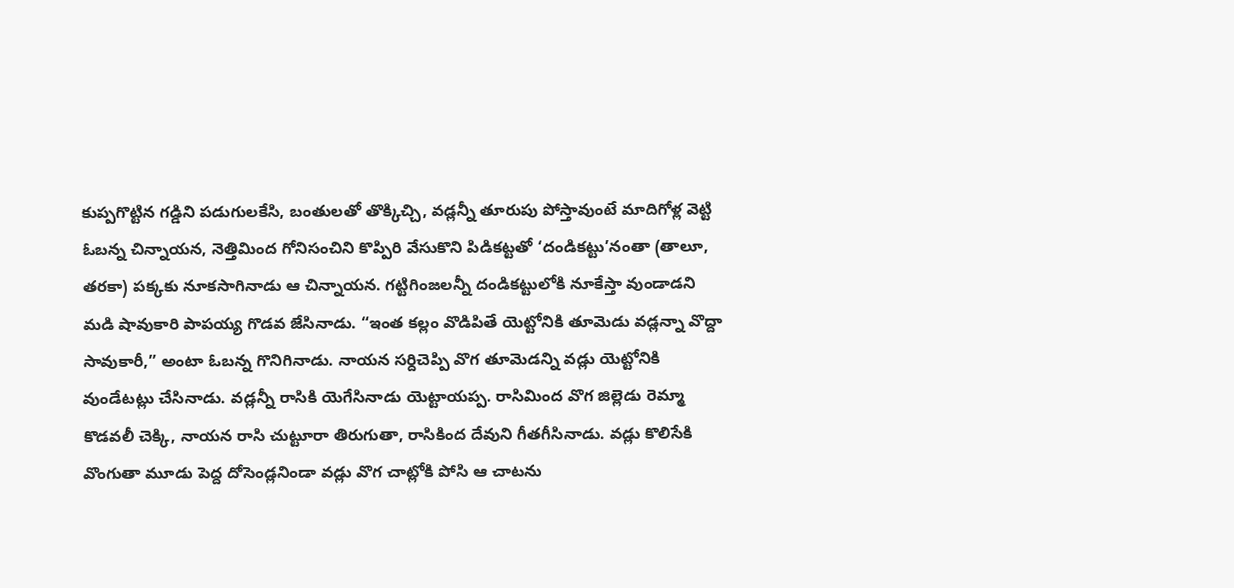కుప్పగొట్టిన గడ్డిని పడుగులకేసి, బంతులతో తొక్కిచ్చి, వడ్లన్నీ తూరుపు పోస్తావుంటే మాదిగోళ్ల వెట్టి ఓబన్న చిన్నాయన, నెత్తిమింద గోనిసంచిని కొప్పిరి వేసుకొని పిడికట్టతో ‘దండికట్టు’నంతా (తాలూ, తరకా) పక్కకు నూకసాగినాడు ఆ చిన్నాయన. గట్టిగింజలన్నీ దండికట్టులోకి నూకేస్తా వుండాడని మడి షావుకారి పాపయ్య గొడవ జేసినాడు. “ఇంత కల్లం వొడిపితే యెట్టోనికి తూమెడు వడ్లన్నా వొద్దా సావుకారీ,” అంటా ఓబన్న గొనిగినాడు. నాయన సర్దిచెప్పి వొగ తూమెడన్ని వడ్లు యెట్టోనికి వుండేటట్లు చేసినాడు. వడ్లన్నీ రాసికి యెగేసినాడు యెట్టాయప్ప. రాసిమింద వొగ జిల్లెడు రెమ్మా కొడవలీ చెక్కి, నాయన రాసి చుట్టూరా తిరుగుతా, రాసికింద దేవుని గీతగీసినాడు. వడ్లు కొలిసేకి వొంగుతా మూడు పెద్ద దోసెండ్లనిండా వడ్లు వొగ చాట్లోకి పోసి ఆ చాటను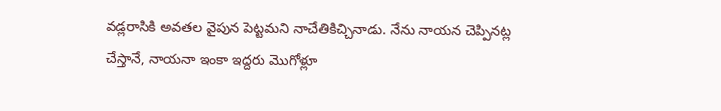వడ్లరాసికి అవతల వైపున పెట్టమని నాచేతికిచ్చినాడు. నేను నాయన చెప్పినట్ల చేస్తానే, నాయనా ఇంకా ఇద్దరు మొగోళ్లూ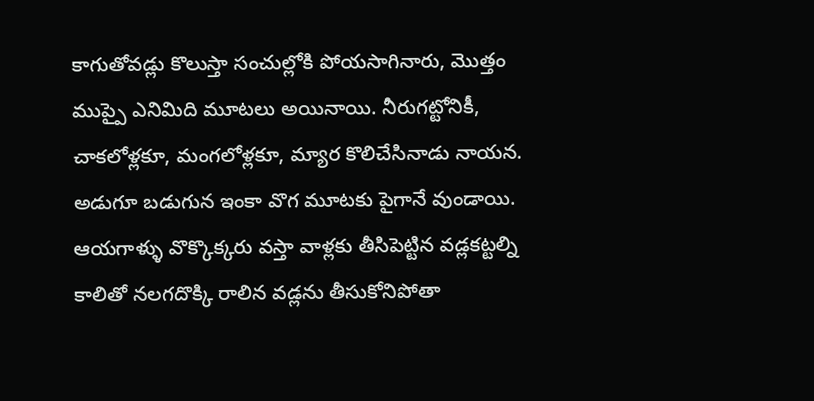కాగుతోవడ్లు కొలుస్తా సంచుల్లోకి పోయసాగినారు, మొత్తం ముప్పై ఎనిమిది మూటలు అయినాయి. నీరుగట్టోనికీ, చాకలోళ్లకూ, మంగలోళ్లకూ, మ్యార కొలిచేసినాడు నాయన. అడుగూ బడుగున ఇంకా వొగ మూటకు పైగానే వుండాయి.
ఆయగాళ్ళు వొక్కొక్కరు వస్తా వాళ్లకు తీసిపెట్టిన వడ్లకట్టల్ని కాలితో నలగదొక్కి రాలిన వడ్లను తీసుకోనిపోతా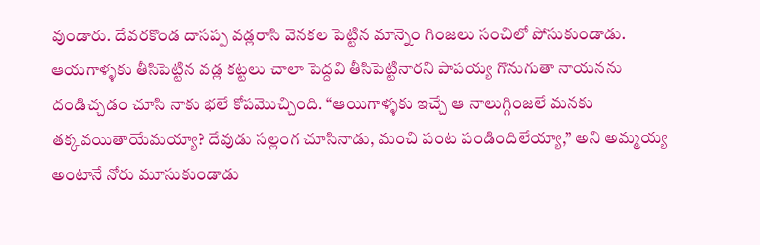వుండారు. దేవరకొండ దాసప్ప వడ్లరాసి వెనకల పెట్టిన మాన్నెం గింజలు సంచిలో పోసుకుండాడు. ఆయగాళ్ళకు తీసిపెట్టిన వడ్ల కట్టలు చాలా పెద్దవి తీసిపెట్టినారని పాపయ్య గొనుగుతా నాయనను దండిచ్చడం చూసి నాకు భలే కోపమొచ్చింది. “ఆయిగాళ్ళకు ఇచ్చే ఆ నాలుగ్గింజలే మనకు తక్కవయితాయేమయ్యా? దేవుడు సల్లంగ చూసినాడు, మంచి పంట పండిందిలేయ్యా,” అని అమ్మయ్య అంటానే నోరు మూసుకుండాడు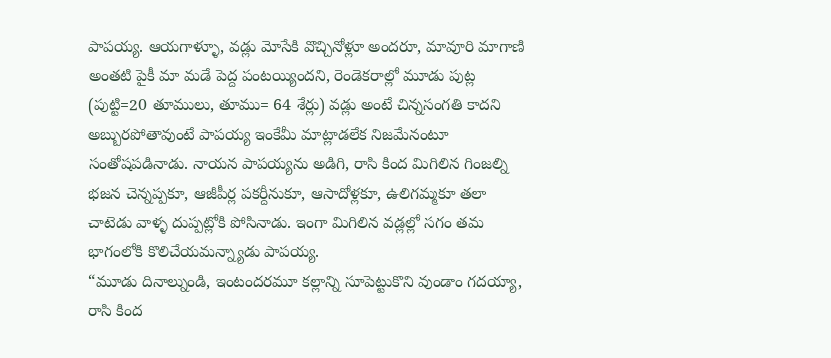పాపయ్య. ఆయగాళ్ళూ, వడ్లు మోసేకి వొచ్చినోళ్లూ అందరూ, మావూరి మాగాణి అంతటి పైకీ మా మడే పెద్ద పంటయ్యిందని, రెండెకరాల్లో మూడు పుట్ల (పుట్టి=20 తూములు, తూము= 64 శేర్లు) వడ్లు అంటే చిన్నసంగతి కాదని అబ్బురపోతావుంటే పాపయ్య ఇంకేమీ మాట్లాడలేక నిజమేనంటూ సంతోషపడినాడు. నాయన పాపయ్యను అడిగి, రాసి కింద మిగిలిన గింజల్ని భజన చెన్నప్పకూ, ఆజీపీర్ల పకర్దీనుకూ, ఆసాదోళ్లకూ, ఉలిగమ్మకూ తలా చాటెడు వాళ్ళ దుప్పట్లోకి పోసినాడు. ఇంగా మిగిలిన వడ్లల్లో సగం తమ భాగంలోకి కొలిచేయమన్న్యాడు పాపయ్య.
“మూడు దినాల్నుండి, ఇంటందరమూ కల్లాన్ని సూపెట్టుకొని వుండాం గదయ్యా, రాసి కింద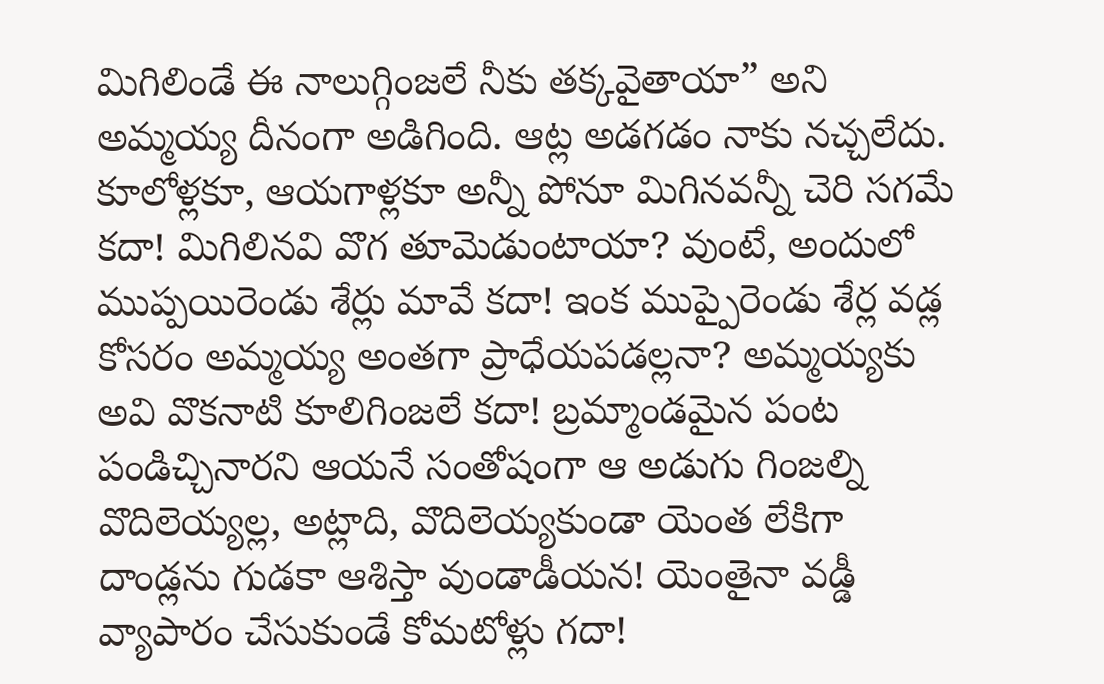మిగిలిండే ఈ నాలుగ్గింజలే నీకు తక్కవైతాయా” అని అమ్మయ్య దీనంగా అడిగింది. ఆట్ల అడగడం నాకు నచ్చలేదు. కూలోళ్లకూ, ఆయగాళ్లకూ అన్నీ పోనూ మిగినవన్నీ చెరి సగమే కదా! మిగిలినవి వొగ తూమెడుంటాయా? వుంటే, అందులో ముప్పయిరెండు శేర్లు మావే కదా! ఇంక ముప్పైరెండు శేర్ల వడ్ల కోసరం అమ్మయ్య అంతగా ప్రాధేయపడల్లనా? అమ్మయ్యకు అవి వొకనాటి కూలిగింజలే కదా! బ్రమ్మాండమైన పంట పండిచ్చినారని ఆయనే సంతోషంగా ఆ అడుగు గింజల్ని వొదిలెయ్యల్ల, అట్లాది, వొదిలెయ్యకుండా యెంత లేకిగా దాండ్లను గుడకా ఆశిస్తా వుండాడీయన! యెంతైనా వడ్డీ వ్యాపారం చేసుకుండే కోమటోళ్లు గదా!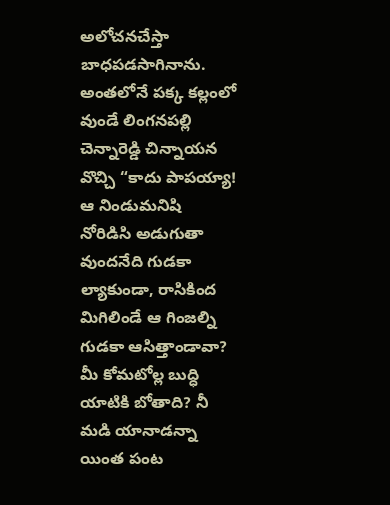అలోచనచేస్తా బాధపడసాగినాను. అంతలోనే పక్క కల్లంలో వుండే లింగనపల్లి చెన్నారెడ్డి చిన్నాయన వొచ్చి “కాదు పాపయ్యా! ఆ నిండుమనిషి నోరిడిసి అడుగుతా వుందనేది గుడకా ల్యాకుండా, రాసికింద మిగిలిండే ఆ గింజల్ని గుడకా ఆసిత్తాండావా? మీ కోమటోల్ల బుద్ధి యాటికి బోతాది? నీ మడి యానాడన్నా యింత పంట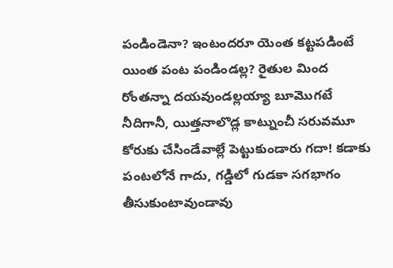పండిండెనా? ఇంటందరూ యెంత కట్టపడింటే యింత పంట పండిండల్ల? రైతుల మింద రోంతన్నా దయవుండల్లయ్యా బూమొగటే నీదిగానీ, యిత్తనాలొడ్ల కాట్నుంచీ సరువమూ కోరుకు చేసిండేవాల్లే పెట్టుకుండారు గదా! కడాకు పంటలోనే గాదు, గడ్డిలో గుడకా సగభాగం తీసుకుంటావుండావు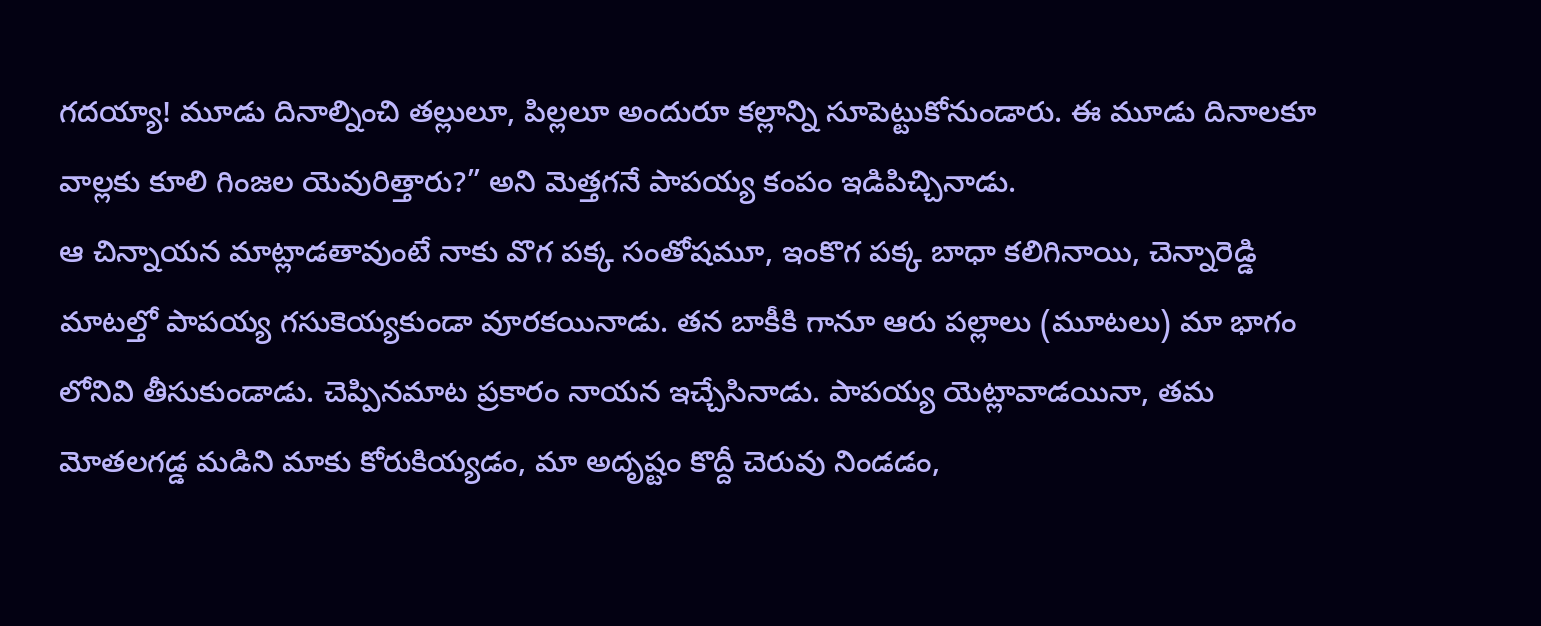గదయ్యా! మూడు దినాల్నించి తల్లులూ, పిల్లలూ అందురూ కల్లాన్ని సూపెట్టుకోనుండారు. ఈ మూడు దినాలకూ వాల్లకు కూలి గింజల యెవురిత్తారు?” అని మెత్తగనే పాపయ్య కంపం ఇడిపిచ్చినాడు.
ఆ చిన్నాయన మాట్లాడతావుంటే నాకు వొగ పక్క సంతోషమూ, ఇంకొగ పక్క బాధా కలిగినాయి, చెన్నారెడ్డి మాటల్తో పాపయ్య గసుకెయ్యకుండా వూరకయినాడు. తన బాకీకి గానూ ఆరు పల్లాలు (మూటలు) మా భాగం లోనివి తీసుకుండాడు. చెప్పినమాట ప్రకారం నాయన ఇచ్చేసినాడు. పాపయ్య యెట్లావాడయినా, తమ మోతలగడ్డ మడిని మాకు కోరుకియ్యడం, మా అదృష్టం కొద్దీ చెరువు నిండడం,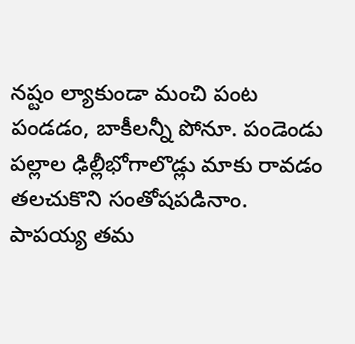నష్టం ల్యాకుండా మంచి పంట పండడం, బాకీలన్నీ పోనూ. పండెండు పల్లాల ఢిల్లీభోగాలొడ్లు మాకు రావడం తలచుకొని సంతోషపడినాం. పాపయ్య తమ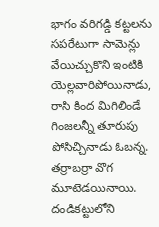భాగం వరిగడ్డి కట్టలను సపరేటుగా సామెన్లు వేయిచ్చుకొని ఇంటికి యెల్లవారిపోయినాడు, రాసి కింద మిగిలిండే గింజలన్నీ తూరుపు పోసిచ్చినాడు ఓబన్న. తర్రాబర్రా వొగ మూటెడయినాయి. దండికట్టులోని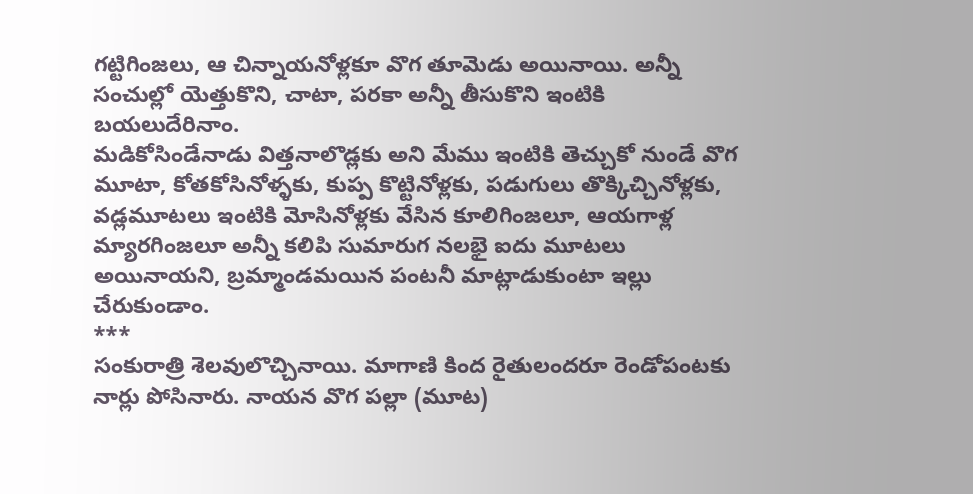గట్టిగింజలు, ఆ చిన్నాయనోళ్లకూ వొగ తూమెడు అయినాయి. అన్నీ సంచుల్లో యెత్తుకొని, చాటా, పరకా అన్నీ తీసుకొని ఇంటికి బయలుదేరినాం.
మడికోసిండేనాడు విత్తనాలొడ్లకు అని మేము ఇంటికి తెచ్చుకో నుండే వొగ మూటా, కోతకోసినోళ్ళకు, కుప్ప కొట్టినోళ్లకు, పడుగులు తొక్కిచ్చినోళ్లకు, వడ్లమూటలు ఇంటికి మోసినోళ్లకు వేసిన కూలిగింజలూ, ఆయగాళ్ల మ్యారగింజలూ అన్నీ కలిపి సుమారుగ నలభై ఐదు మూటలు అయినాయని, బ్రమ్మాండమయిన పంటనీ మాట్లాడుకుంటా ఇల్లు చేరుకుండాం.
***
సంకురాత్రి శెలవులొచ్చినాయి. మాగాణి కింద రైతులందరూ రెండోపంటకు నార్లు పోసినారు. నాయన వొగ పల్లా (మూట)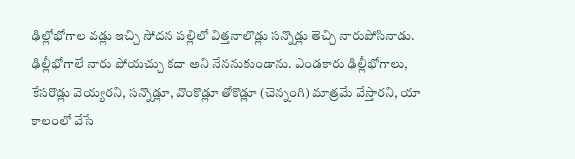ఢిల్లోభోగాల వడ్లు ఇచ్చి సోదన పల్లిలో విత్తనాలొడ్లు సన్నొడ్లు తెచ్చి నారుపోసినాడు. ఢిల్లీభోగాలే నారు పోయచ్చు కదా అని నేననుకుండాను. ఎండకారు ఢిల్లీభోగాలు, కేసరొడ్లు వెయ్యరని, సన్నొడ్లూ, వొంకొడ్లూ తోకొడ్లూ (చెన్నంగి) మాత్రమే వేస్తారని, యా కాలంలో వేసే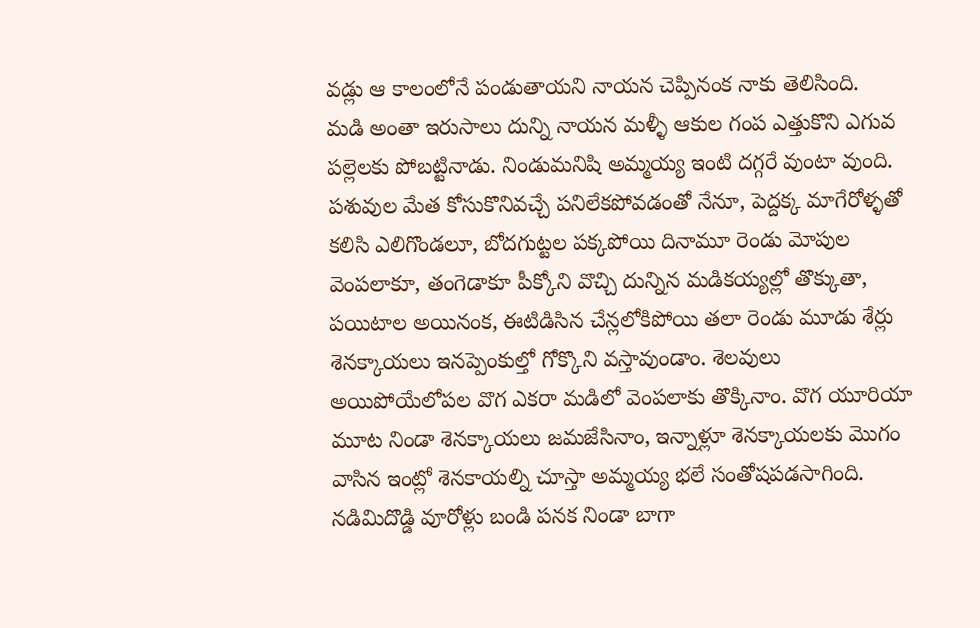వడ్లు ఆ కాలంలోనే పండుతాయని నాయన చెప్పినంక నాకు తెలిసింది.
మడి అంతా ఇరుసాలు దున్ని నాయన మళ్ళీ ఆకుల గంప ఎత్తుకొని ఎగువ పల్లెలకు పోబట్టినాడు. నిండుమనిషి అమ్మయ్య ఇంటి దగ్గరే వుంటా వుంది. పశువుల మేత కోసుకొనివచ్చే పనిలేకపోవడంతో నేనూ, పెద్దక్క మాగేరోళ్ళతో కలిసి ఎలిగొండలూ, బోదగుట్టల పక్కపోయి దినామూ రెండు మోపుల వెంపలాకూ, తంగెడాకూ పీక్కోని వొచ్చి దున్నిన మడికయ్యల్లో తొక్కుతా, పయిటాల అయినంక, ఈటిడిసిన చేన్లలోకిపోయి తలా రెండు మూడు శేర్లు శెనక్కాయలు ఇనప్పెంకుల్తో గోక్కొని వస్తావుండాం. శెలవులు అయిపోయేలోపల వొగ ఎకరా మడిలో వెంపలాకు తొక్కినాం. వొగ యూరియా మూట నిండా శెనక్కాయలు జమజేసినాం, ఇన్నాళ్లూ శెనక్కాయలకు మొగం వాసిన ఇంట్లో శెనకాయల్ని చూస్తా అమ్మయ్య భలే సంతోషపడసాగింది. నడిమిదొడ్డి వూరోళ్లు బండి పనక నిండా బాగా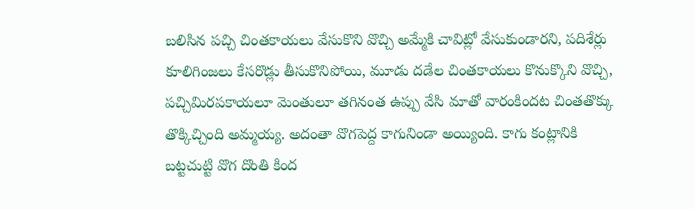బలిసిన పచ్చి చింతకాయలు వేసుకొని వొచ్చి అమ్మేకి చావిట్లో వేసుకుండారని, పదిశేర్లు కూలిగింజలు కేసరొడ్లు తీసుకొనిపోయి, మూడు దడేల చింతకాయలు కొనుక్కొని వొచ్చి, పచ్చిమిరపకాయలూ మెంతులూ తగినంత ఉప్పు వేసి మాతో వారంకిందట చింతతొక్కు తొక్కిచ్చింది అమ్మయ్య. అదంతా వొగపెద్ద కాగునిండా అయ్యింది. కాగు కంట్లానికి బట్టచుట్టి వొగ దొంతి కింద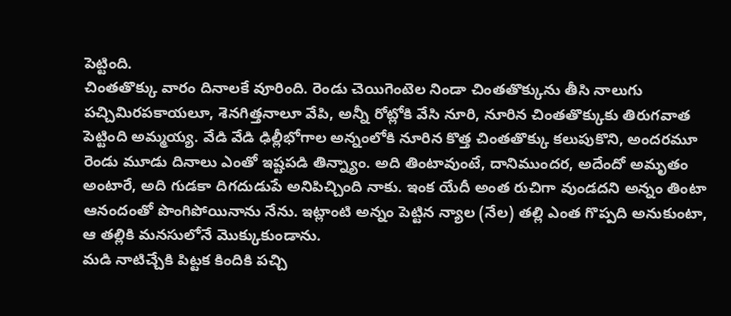పెట్టింది.
చింతతొక్కు వారం దినాలకే వూరింది. రెండు చెయిగెంటెల నిండా చింతతొక్కును తీసి నాలుగు పచ్చిమిరపకాయలూ, శెనగిత్తనాలూ వేపి, అన్నీ రోట్లోకి వేసి నూరి, నూరిన చింతతొక్కుకు తిరుగవాత పెట్టింది అమ్మయ్య. వేడి వేడి ఢిల్లీభోగాల అన్నంలోకి నూరిన కొత్త చింతతొక్కు కలుపుకొని, అందరమూ రెండు మూడు దినాలు ఎంతో ఇష్టపడి తిన్న్యాం. అది తింటావుంటే, దానిముందర, అదేందో అమృతం అంటారే, అది గుడకా దిగదుడుపే అనిపిచ్చింది నాకు. ఇంక యేదీ అంత రుచిగా వుండదని అన్నం తింటా ఆనందంతో పొంగిపోయినాను నేను. ఇట్లాంటి అన్నం పెట్టిన న్యాల (నేల) తల్లి ఎంత గొప్పది అనుకుంటా, ఆ తల్లికి మనసులోనే మొక్కుకుండాను.
మడి నాటిచ్చేకి పిట్టక కిందికి పచ్చి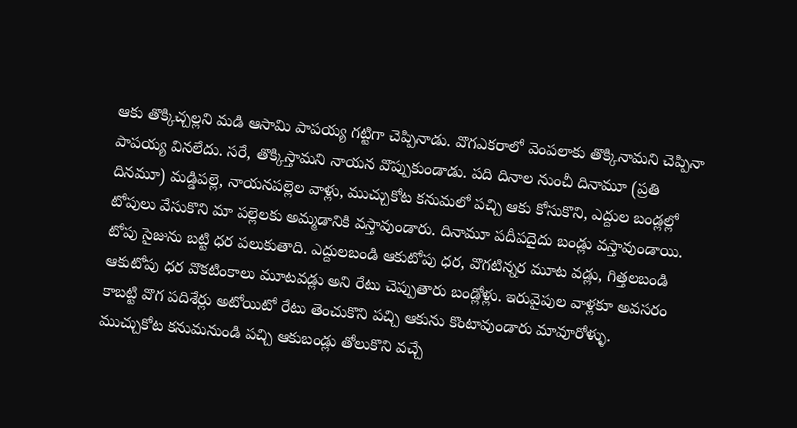ఆకు తొక్కిచ్చల్లని మడి ఆసామి పాపయ్య గట్టిగా చెప్పినాడు. వొగఎకరాలో వెంపలాకు తొక్కినామని చెప్పినా పాపయ్య వినలేదు. సరే, తొక్కిస్తామని నాయన వొప్పుకుండాడు. పది దినాల నుంచీ దినామూ (ప్రతి దినమూ) మడ్డిపల్లె, నాయనపల్లెల వాళ్లు, ముచ్చుకోట కనుమలో పచ్చి ఆకు కోసుకొని, ఎద్దుల బండ్లల్లో టోపులు వేసుకొని మా పల్లెలకు అమ్మడానికి వస్తావుండారు. దినామూ పదీపదైదు బండ్లు వస్తావుండాయి. టోపు సైజును బట్టి ధర పలుకుతాది. ఎద్దులబండి ఆకుటోపు ధర, వొగటిన్నర మూట వడ్లు, గిత్తలబండి ఆకుటోపు ధర వొకటింకాలు మూటవడ్లు అని రేటు చెప్పుతారు బండ్లోళ్లు. ఇరువైపుల వాళ్లకూ అవసరం కాబట్టి వొగ పదిశేర్లు అటోయిటో రేటు తెంచుకొని పచ్చి ఆకును కొంటావుండారు మావూరోళ్ళు.
ముచ్చుకోట కనుమనుండి పచ్చి ఆకుబండ్లు తోలుకొని వచ్చే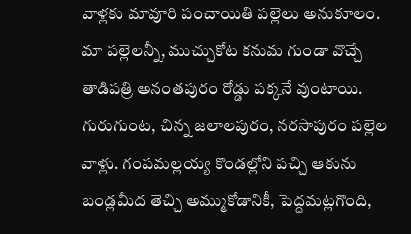వాళ్లకు మావూరి పంచాయితి పల్లెలు అనుకూలం. మా పల్లెలన్నీ, ముచ్చుకోట కనుమ గుండా వొచ్చే తాడిపత్రి అనంతపురం రోడ్డు పక్కనే వుంటాయి. గురుగుంట, చిన్న జలాలపురం, నరసాపురం పల్లెల వాళ్లు. గంపమల్లయ్య కొండల్లోని పచ్చి ఆకును బండ్లమీద తెచ్చి అమ్ముకోడానికీ, పెద్దమట్లగొంది,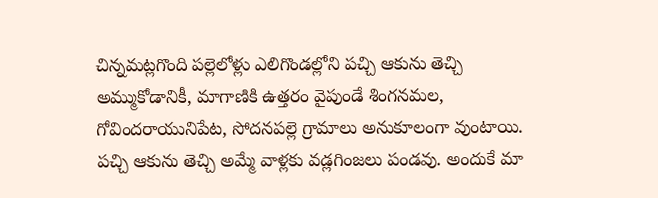చిన్నమట్లగొంది పల్లెలోళ్లు ఎలిగొండల్లోని పచ్చి ఆకును తెచ్చి అమ్ముకోడానికీ, మాగాణికి ఉత్తరం వైపుండే శింగనమల, గోవిందరాయునిపేట, సోదనపల్లె గ్రామాలు అనుకూలంగా వుంటాయి. పచ్చి ఆకును తెచ్చి అమ్మే వాళ్లకు వడ్లగింజలు పండవు. అందుకే మా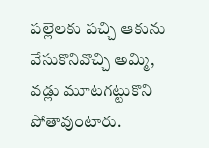పల్లెలకు పచ్చి ఆకును వేసుకొనివొచ్చి అమ్మి, వడ్లు మూటగట్టుకొని పోతావుంటారు.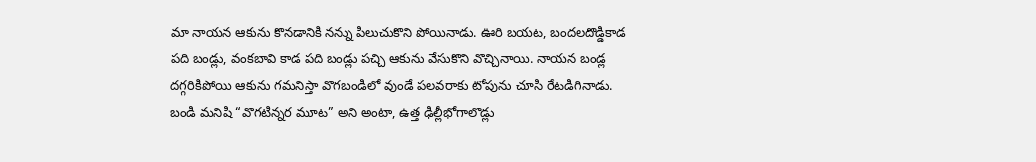మా నాయన ఆకును కొనడానికి నన్ను పిలుచుకొని పోయినాడు. ఊరి బయట, బందలదొడ్డికాడ పది బండ్లు, వంకబావి కాడ పది బండ్లు పచ్చి ఆకును వేసుకొని వొచ్చినాయి. నాయన బండ్ల దగ్గరికిపోయి ఆకును గమనిస్తా వొగబండిలో వుండే పలవరాకు టోపును చూసి రేటడిగినాడు. బండి మనిషి “వొగటిన్నర మూట” అని అంటా, ఉత్త ఢిల్లీభోగాలొడ్లు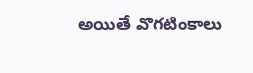అయితే వొగటింకాలు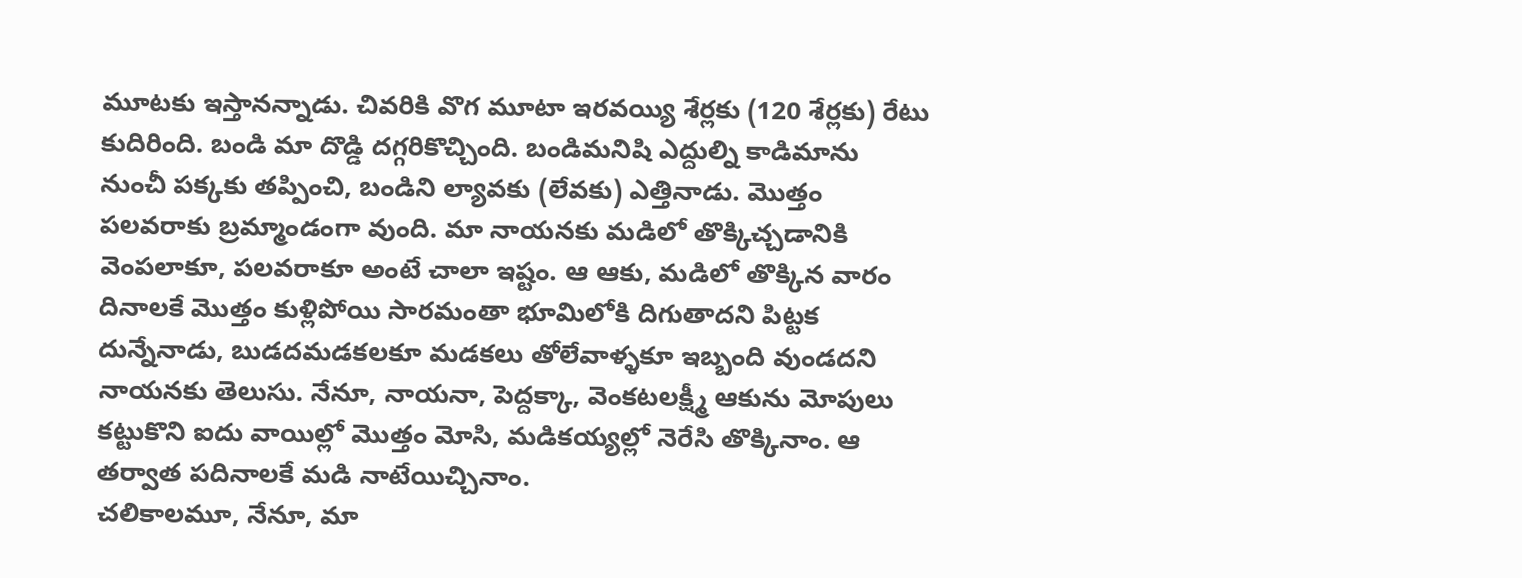మూటకు ఇస్తానన్నాడు. చివరికి వొగ మూటా ఇరవయ్యి శేర్లకు (120 శేర్లకు) రేటు కుదిరింది. బండి మా దొడ్డి దగ్గరికొచ్చింది. బండిమనిషి ఎద్దుల్ని కాడిమాను నుంచీ పక్కకు తప్పించి, బండిని ల్యావకు (లేవకు) ఎత్తినాడు. మొత్తం పలవరాకు బ్రమ్మాండంగా వుంది. మా నాయనకు మడిలో తొక్కిచ్చడానికి వెంపలాకూ, పలవరాకూ అంటే చాలా ఇష్టం. ఆ ఆకు, మడిలో తొక్కిన వారం దినాలకే మొత్తం కుళ్లిపోయి సారమంతా భూమిలోకి దిగుతాదని పిట్టక దున్నేనాడు, బుడదమడకలకూ మడకలు తోలేవాళ్ళకూ ఇబ్బంది వుండదని నాయనకు తెలుసు. నేనూ, నాయనా, పెద్దక్కా, వెంకటలక్ష్మీ ఆకును మోపులు కట్టుకొని ఐదు వాయిల్లో మొత్తం మోసి, మడికయ్యల్లో నెరేసి తొక్కినాం. ఆ తర్వాత పదినాలకే మడి నాటేయిచ్చినాం.
చలికాలమూ, నేనూ, మా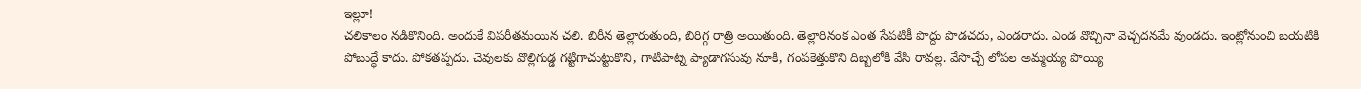ఇల్లూ!
చలికాలం నడికొనింది. అందుకే విపరీతమయిన చలి. బిరీన తెల్లారుతుంది, బిరిగ్గ రాత్రి అయితుంది. తెల్లారినంక ఎంత సేపటికీ పొద్దు పొడచదు, ఎండరాదు. ఎండ వొచ్చినా వెచ్చదనమే వుండదు. ఇంట్లోనుంచి బయటికి పోబుద్ధే కాదు. పోకతప్పదు. చెవులకు వొల్లిగుడ్డ గట్టిగాచుట్టుకొని, గాటిపాట్న ప్యాడాగసువు నూకి, గంపకెత్తుకొని దిబ్బలోకి వేసి రావల్ల. వేసొచ్చే లోపల అమ్మయ్య పొయ్యి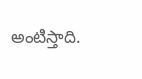అంటిస్తాది.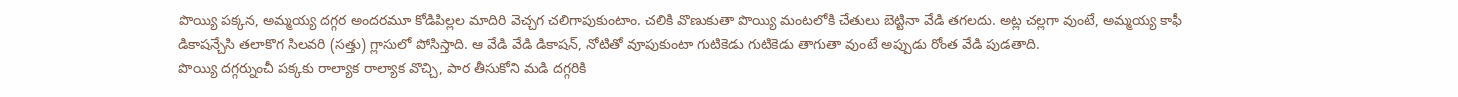పొయ్యి పక్కన, అమ్మయ్య దగ్గర అందరమూ కోడిపిల్లల మాదిరి వెచ్చగ చలిగాపుకుంటాం. చలికి వొణుకుతా పొయ్యి మంటలోకి చేతులు బెట్టినా వేడి తగలదు. అట్ల చల్లగా వుంటే, అమ్మయ్య కాఫీ డికాషన్చేసి తలాకొగ సిలవరి (సత్తు) గ్లాసులో పోసిస్తాది. ఆ వేడి వేడి డికాషన్, నోటితో వూపుకుంటా గుటికెడు గుటికెడు తాగుతా వుంటే అప్పుడు రోంత వేడి పుడతాది.
పొయ్యి దగ్గర్నుంచీ పక్కకు రాల్యాక రాల్యాక వొచ్చి, పార తీసుకోని మడి దగ్గరికి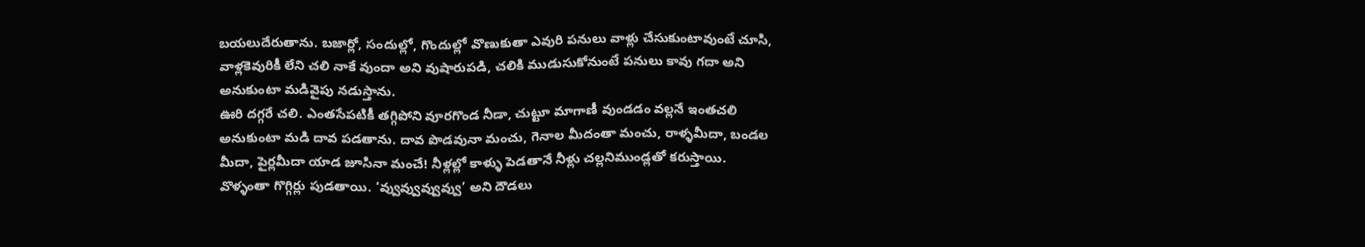బయలుదేరుతాను. బజార్లో, సందుల్లో, గొందుల్లో వొణుకుతా ఎవురి పనులు వాళ్లు చేసుకుంటావుంటే చూసి, వాళ్లకెవురికీ లేని చలి నాకే వుందా అని వుషారుపడి, చలికి ముడుసుకోనుంటే పనులు కావు గదా అని అనుకుంటా మడివైపు నడుస్తాను.
ఊరి దగ్గరే చలి. ఎంతసేపటికీ తగ్గిపోని వూరగొండ నీడా, చుట్టూ మాగాణీ వుండడం వల్లనే ఇంతచలి అనుకుంటా మడి దావ పడతాను. దావ పొడవునా మంచు, గెనాల మీదంతా మంచు, రాళ్ళమీదా, బండల మీదా, పైర్లమీదా యాడ జూసినా మంచే! నీళ్లల్లో కాళ్ళు పెడతానే నీళ్లు చల్లనిముండ్లతో కరుస్తాయి. వొళ్ళంతా గొగ్గిర్లు పుడతాయి. ‘వ్వువ్వువ్వువ్వు’ అని దౌడలు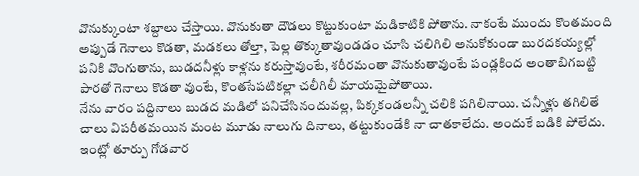వొనుక్కుంటా శబ్దాలు చేస్తాయి. వొనుకుతా దౌడలు కొట్టుకుంటా మడికాటికి పోతాను. నాకంటే ముందు కొంతమంది అప్పుడే గెనాలు కొడతా, మడకలు తోల్తా, పెల్ల తొక్కుతావుండడం చూసి చలిగిలి అనుకోకుండా బురదకయ్యల్లో పనికి వొంగుతాను, బుడదనీళ్లు కాళ్లను కరుస్తావుంటే, శరీరమంతా వొనుకుతావుంటే పండ్లకింద అంతాబిగబట్టి పారతో గెనాలు కొడతా వుంటే, కొంతసేపటికల్లా చలీగిలీ మాయమైపోతాయి.
నేను వారం పద్దినాలు బుడద మడిలో పనిచేసినందువల్ల, పిక్కకండలన్నీ చలికి పగిలినాయి. చన్నీళ్లు తగిలితే చాలు విపరీతమయిన మంట మూడు నాలుగు దినాలు, తట్టుకుండేకి నా చాతకాలేదు. అందుకే బడికి పోలేదు.
ఇంట్లో తూర్పు గోడవార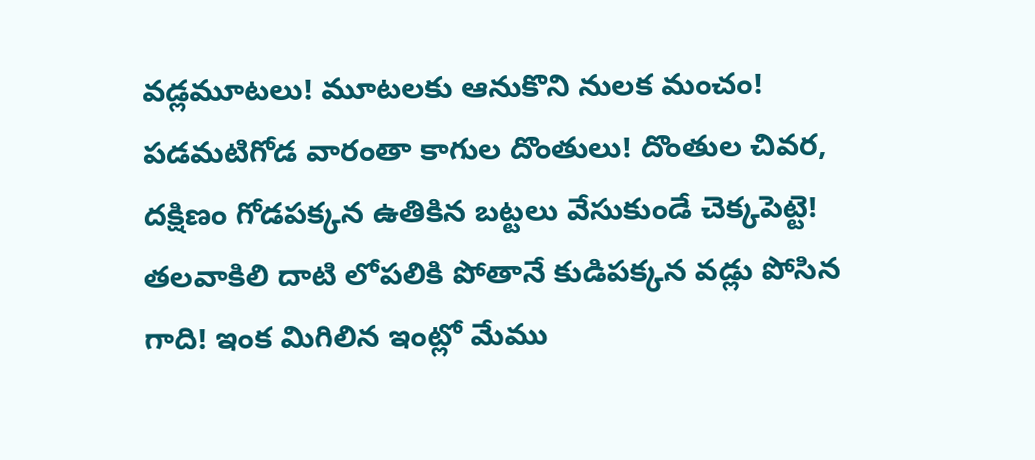వడ్లమూటలు! మూటలకు ఆనుకొని నులక మంచం! పడమటిగోడ వారంతా కాగుల దొంతులు! దొంతుల చివర, దక్షిణం గోడపక్కన ఉతికిన బట్టలు వేసుకుండే చెక్కపెట్టె! తలవాకిలి దాటి లోపలికి పోతానే కుడిపక్కన వడ్లు పోసిన గాది! ఇంక మిగిలిన ఇంట్లో మేము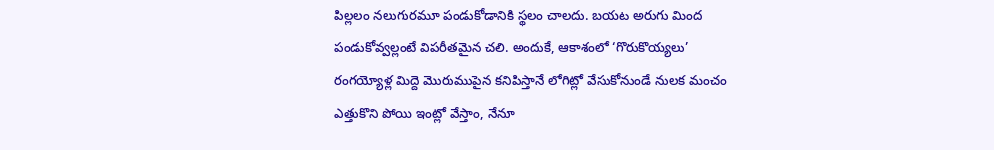పిల్లలం నలుగురమూ పండుకోడానికి స్థలం చాలదు. బయట అరుగు మింద పండుకోవ్వల్లంటే విపరీతమైన చలి. అందుకే, ఆకాశంలో ‘గొరుకొయ్యలు’ రంగయ్యోళ్ల మిద్దె మొరుముపైన కనిపిస్తానే లోగిట్లో వేసుకోనుండే నులక మంచం ఎత్తుకొని పోయి ఇంట్లో వేస్తాం, నేనూ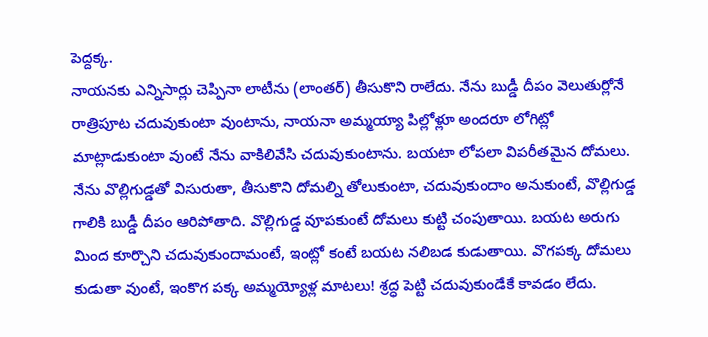పెద్దక్క.
నాయనకు ఎన్నిసార్లు చెప్పినా లాటీను (లాంతర్) తీసుకొని రాలేదు. నేను బుడ్డీ దీపం వెలుతుర్లోనే రాత్రిపూట చదువుకుంటా వుంటాను, నాయనా అమ్మయ్యా పిల్లోళ్లూ అందరూ లోగిట్లో మాట్లాడుకుంటా వుంటే నేను వాకిలివేసి చదువుకుంటాను. బయటా లోపలా విపరీతమైన దోమలు. నేను వొల్లిగుడ్డతో విసురుతా, తీసుకొని దోమల్ని తోలుకుంటా, చదువుకుందాం అనుకుంటే, వొల్లిగుడ్డ గాలికి బుడ్డీ దీపం ఆరిపోతాది. వొల్లిగుడ్డ వూపకుంటే దోమలు కుట్టి చంపుతాయి. బయట అరుగు మింద కూర్చొని చదువుకుందామంటే, ఇంట్లో కంటే బయట నలిబడ కుడుతాయి. వొగపక్క దోమలు కుడుతా వుంటే, ఇంకొగ పక్క అమ్మయ్యోళ్ల మాటలు! శ్రద్ధ పెట్టి చదువుకుండేకే కావడం లేదు.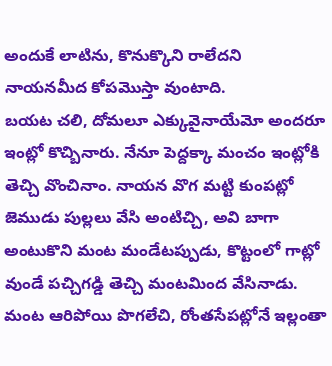అందుకే లాటిను, కొనుక్కొని రాలేదని నాయనమీద కోపమొస్తా వుంటాది.
బయట చలి, దోమలూ ఎక్కువైనాయేమో అందరూ ఇంట్లో కొచ్బినారు. నేనూ పెద్దక్కా మంచం ఇంట్లోకి తెచ్చి వొంచినాం. నాయన వొగ మట్టి కుంపట్లో జెముడు పుల్లలు వేసి అంటిచ్చి, అవి బాగా అంటుకొని మంట మండేటప్పుడు, కొట్టంలో గాట్లో వుండే పచ్చిగడ్డి తెచ్చి మంటమింద వేసినాడు. మంట ఆరిపోయి పొగలేచి, రోంతసేపట్లోనే ఇల్లంతా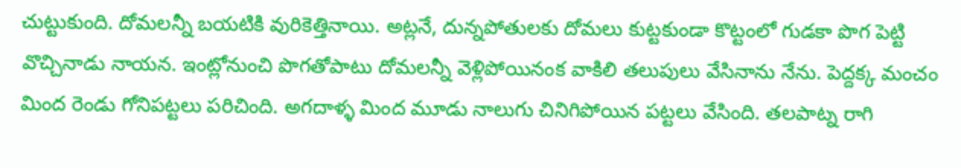చుట్టుకుంది. దోమలన్నీ బయటికి వురికెత్తినాయి. అట్లనే, దున్నపోతులకు దోమలు కుట్టకుండా కొట్టంలో గుడకా పొగ పెట్టి వొచ్చినాడు నాయన. ఇంట్లోనుంచి పొగతోపాటు దోమలన్నీ వెళ్లిపోయినంక వాకిలి తలుపులు వేసినాను నేను. పెద్దక్క మంచం మింద రెండు గోనిపట్టలు పరిచింది. అగదాళ్ళ మింద మూడు నాలుగు చినిగిపోయిన పట్టలు వేసింది. తలపాట్న రాగి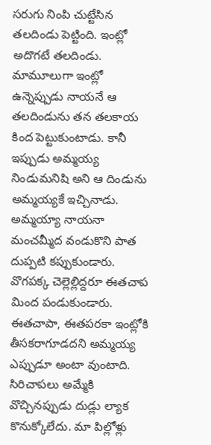సరుగు నింపి చుట్టేసిన తలదిండు పెట్టింది. ఇంట్లో అదొగటే తలదిండు. మామూలుగా ఇంట్లో ఉన్నెప్పుడు నాయనే ఆ తలదిండును తన తలకాయ కింద పెట్టుకుంటాడు. కానీ ఇప్పుడు అమ్మయ్య నిండుమనిషి అని ఆ దిండును అమ్మయ్యకే ఇచ్చినాడు.
అమ్మయ్యా నాయనా మంచమ్మీద వండుకొని పాత దుప్పటి కప్పుకుండారు. వొగపక్క చెల్లెల్లిద్దరూ ఈతచాప మింద పండుకుండారు. ఈతచాపా, ఈతపరకా ఇంట్లోకి తీసకరాగూడదని అమ్మయ్య ఎప్పుడూ అంటా వుంటాది. సిరిచాపలు అమ్మేకి వొచ్చినప్పుడు దుడ్లు ల్యాక కొనుక్కోలేదు. మా పిల్లోళ్లు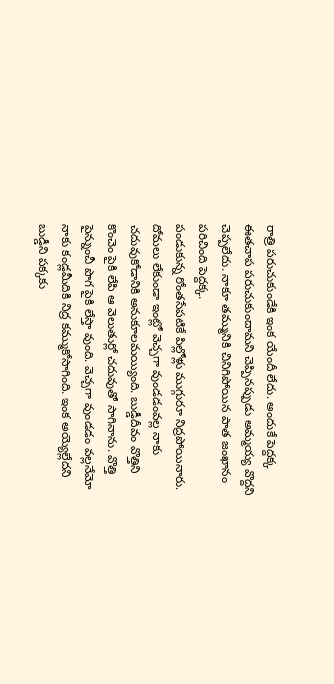రాత్రి పరుచుకుండేకి ఇంక యేందీ లేదు. అందుకే పెద్దక్క ఈతచాప పరుచుకుందామని చెప్పినప్పుడు అమ్మయ్య వొద్దని చెప్పలేదు. నాకూ తమ్మునికి చినిగిపోయిన పాత జంఖానం పరిచింది పెద్దక్క.
పండుకున్న రోంతసేపటికే పిల్లోళ్లు ముగ్గురూ నిద్రపోయినారు. దోమలు లేకుండా ఇంట్లో వెచ్చగా వుండడంవల్ల నాకు చదువుకోడానికి అనుకూలమయ్యింది. బుడ్డీదీవం వొత్తిని కొంచెం పైకి లేపి ఆ వెలుతుర్లో చదువుతో సాగినాను. వొత్తి పైన్నుంచీ పొగ పైకి లేస్తా వుంది. వెచ్చగా వుండడం వల్లనేమో నాకు కండ్లమీదికి నిద్ర కమ్ముకోసాగింది. ఇంక అయ్యెల్లేదని బుడ్డీని పక్కకు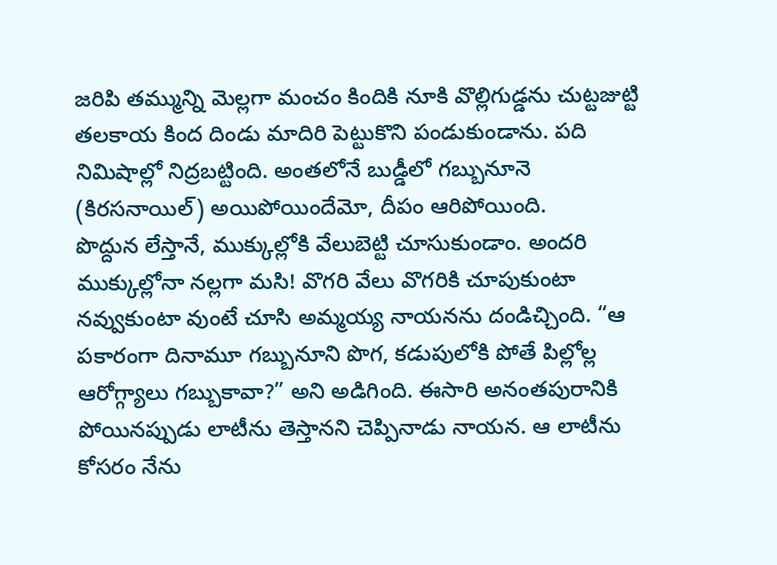జరిపి తమ్మున్ని మెల్లగా మంచం కిందికి నూకి వొల్లిగుడ్డను చుట్టజుట్టి తలకాయ కింద దిండు మాదిరి పెట్టుకొని పండుకుండాను. పది నిమిషాల్లో నిద్రబట్టింది. అంతలోనే బుడ్డీలో గబ్బునూనె (కిరసనాయిల్) అయిపోయిందేమో, దీపం ఆరిపోయింది.
పొద్దున లేస్తానే, ముక్కుల్లోకి వేలుబెట్టి చూసుకుండాం. అందరి ముక్కుల్లోనా నల్లగా మసి! వొగరి వేలు వొగరికి చూపుకుంటా నవ్వుకుంటా వుంటే చూసి అమ్మయ్య నాయనను దండిచ్చింది. “ఆ పకారంగా దినామూ గబ్బునూని పొగ, కడుపులోకి పోతే పిల్లోల్ల ఆరోగ్గ్యాలు గబ్బుకావా?” అని అడిగింది. ఈసారి అనంతపురానికి పోయినప్పుడు లాటీను తెస్తానని చెప్పినాడు నాయన. ఆ లాటీను కోసరం నేను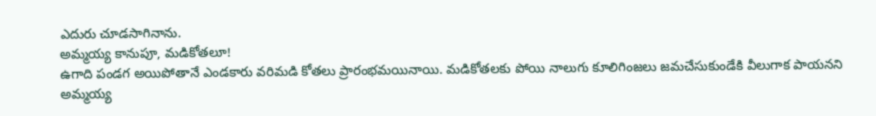ఎదురు చూడసాగినాను.
అమ్మయ్య కానుపూ, మడికోతలూ!
ఉగాది పండగ అయిపోతానే ఎండకారు వరిమడి కోతలు ప్రారంభమయినాయి. మడికోతలకు పోయి నాలుగు కూలిగింజలు జమచేసుకుండేకి వీలుగాక పాయనని అమ్మయ్య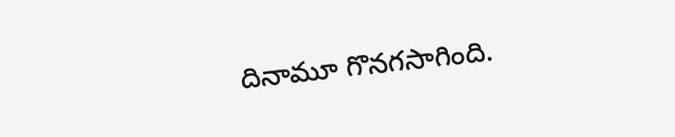దినామూ గొనగసాగింది.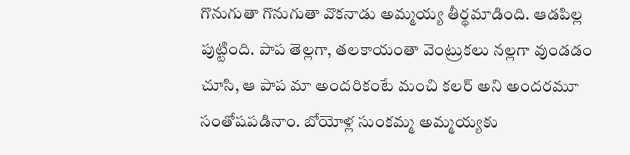గొనుగుతా గొనుగుతా వొకనాడు అమ్మయ్య తీర్థమాడింది. ఆడపిల్ల పుట్టింది. పాప తెల్లగా, తలకాయంతా వెంట్రుకలు నల్లగా వుండడం చూసి, ఆ పాప మా అందరికంటే మంచి కలర్ అని అందరమూ సంతోషపడినాం. బోయోళ్ల సుంకమ్మ అమ్మయ్యకు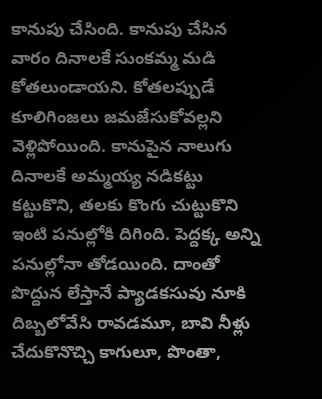కానుపు చేసింది. కానుపు చేసిన వారం దినాలకే సుంకమ్మ మడి కోతలుండాయని. కోతలప్పుడే కూలిగింజలు జమజేసుకోవల్లని వెళ్లిపోయింది. కానుపైన నాలుగు దినాలకే అమ్మయ్య నడికట్టు కట్టుకొని, తలకు కొంగు చుట్టుకొని ఇంటి పనుల్లోకి దిగింది. పెద్దక్క అన్ని పనుల్లోనా తోడయింది. దాంతో పొద్దున లేస్తానే ప్యాడకసువు నూకి దిబ్బలోవేసి రావడమూ, బావి నీళ్లు చేదుకొనొచ్చి కాగులూ, పొంతా,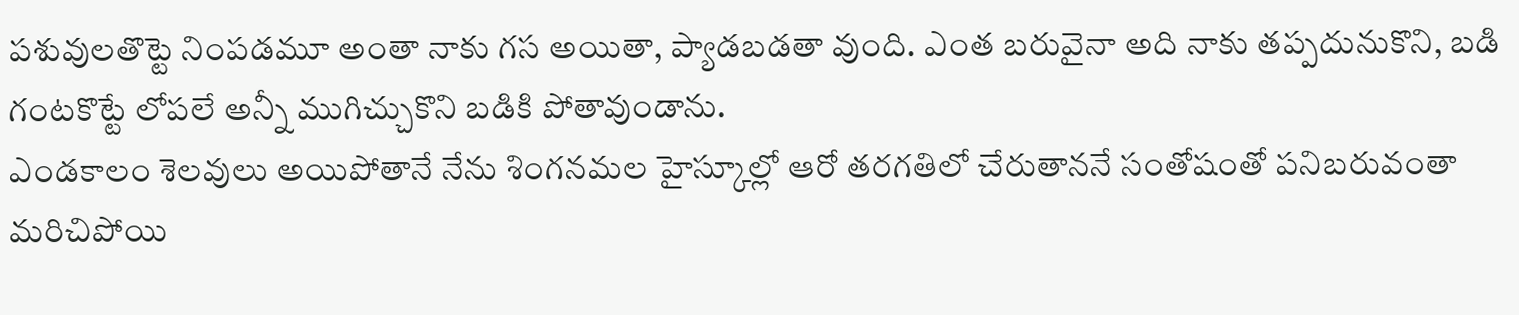పశువులతొట్టె నింపడమూ అంతా నాకు గస అయితా, ప్యాడబడతా వుంది. ఎంత బరువైనా అది నాకు తప్పదునుకొని, బడి గంటకొట్టే లోపలే అన్నీ ముగిచ్చుకొని బడికి పోతావుండాను.
ఎండకాలం శెలవులు అయిపోతానే నేను శింగనమల హైస్కూల్లో ఆరో తరగతిలో చేరుతాననే సంతోషంతో పనిబరువంతా మరిచిపోయి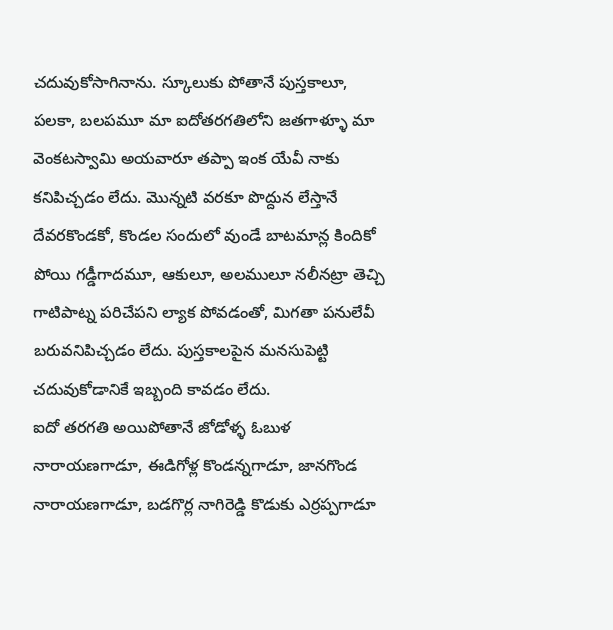చదువుకోసాగినాను. స్కూలుకు పోతానే పుస్తకాలూ, పలకా, బలపమూ మా ఐదోతరగతిలోని జతగాళ్ళూ మా వెంకటస్వామి అయవారూ తప్పా ఇంక యేవీ నాకు కనిపిచ్చడం లేదు. మొన్నటి వరకూ పొద్దున లేస్తానే దేవరకొండకో, కొండల సందులో వుండే బాటమాన్ల కిందికో పోయి గడ్డీగాదమూ, ఆకులూ, అలములూ నలీనట్రా తెచ్చి గాటిపాట్న పరిచేపని ల్యాక పోవడంతో, మిగతా పనులేవీ బరువనిపిచ్చడం లేదు. పుస్తకాలపైన మనసుపెట్టి చదువుకోడానికే ఇబ్బంది కావడం లేదు.
ఐదో తరగతి అయిపోతానే జోడోళ్ళ ఓబుళ నారాయణగాడూ, ఈడిగోళ్ల కొండన్నగాడూ, జానగొండ నారాయణగాడూ, బడగొర్ల నాగిరెడ్డి కొడుకు ఎర్రప్పగాడూ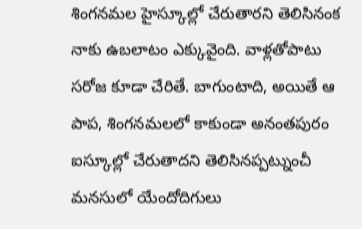శింగనమల హైస్కూల్లో చేరుతారని తెలిసినంక నాకు ఉబలాటం ఎక్కువైంది. వాళ్లతోపాటు సరోజ కూడా చేరితే. బాగుంటాది, అయితే ఆ పాప, శింగనమలలో కాకుండా అనంతపురం ఐస్కూల్లో చేరుతాదని తెలిసినప్పట్నుంచీ మనసులో యేందోదిగులు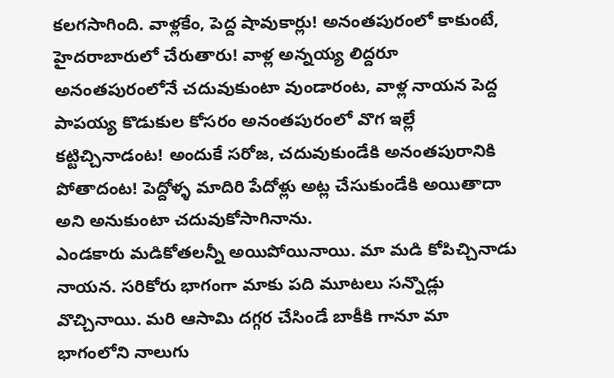కలగసాగింది. వాళ్లకేం, పెద్ద షావుకార్లు! అనంతపురంలో కాకుంటే, హైదరాబారులో చేరుతారు! వాళ్ల అన్నయ్య లిద్దరూ అనంతపురంలోనే చదువుకుంటా వుండారంట, వాళ్ల నాయన పెద్ద పాపయ్య కొడుకుల కోసరం అనంతపురంలో వొగ ఇల్లే కట్టిచ్చినాడంట! అందుకే సరోజ, చదువుకుండేకి అనంతపురానికి పోతాదంట! పెద్దోళ్ళ మాదిరి పేదోళ్లు అట్ల చేసుకుండేకి అయితాదా అని అనుకుంటా చదువుకోసాగినాను.
ఎండకారు మడికోతలన్నీ అయిపోయినాయి. మా మడి కోపిచ్చినాడు నాయన. సరికోరు భాగంగా మాకు పది మూటలు సన్నొడ్లు వొచ్చినాయి. మరి ఆసామి దగ్గర చేసిండే బాకీకి గానూ మా భాగంలోని నాలుగు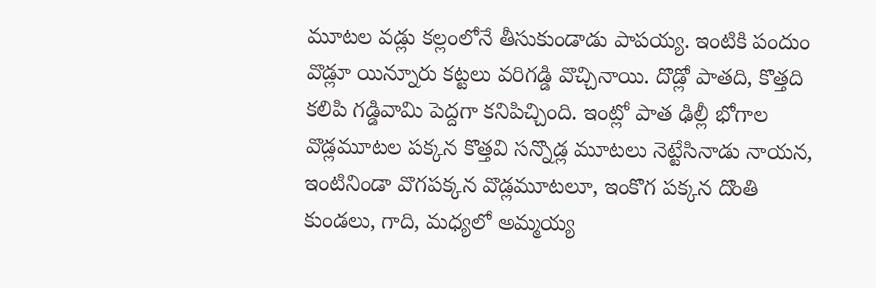మూటల వడ్లు కల్లంలోనే తీసుకుండాడు పాపయ్య. ఇంటికి పందుం వొడ్లూ యిన్నూరు కట్టలు వరిగడ్డి వొచ్చినాయి. దొడ్లో పాతది, కొత్తది కలిపి గడ్డివామి పెద్దగా కనిపిచ్చింది. ఇంట్లో పాత ఢిల్లీ భోగాల వొడ్లమూటల పక్కన కొత్తవి సన్నొడ్ల మూటలు నెట్టేసినాడు నాయన, ఇంటినిండా వొగపక్కన వొడ్లమూటలూ, ఇంకొగ పక్కన దొంతి కుండలు, గాది, మధ్యలో అమ్మయ్య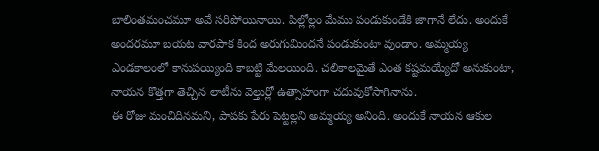బాలింతమంచమూ అవే సరిపోయినాయి. పిల్లోల్లం మేము పండుకుండేకి జాగానే లేదు. అందుకే అందరమూ బయట వారపాక కింద అరుగుమిందనే పండుకుంటా వుండాం. అమ్మయ్య ఎండకాలంలో కానుపయ్యింది కాబట్టి మేలయింది. చలికాలమైతే ఎంత కష్టమయ్యేదో అనుకుంటా, నాయన కొత్తగా తెచ్చిన లాటీను వెల్తుర్లో ఉత్సాహంగా చదువుకోసాగినాను.
ఈ రోజు మంచిదినమని, పాపకు పేరు పెట్టల్లని అమ్మయ్య అనింది. అందుకే నాయన ఆకుల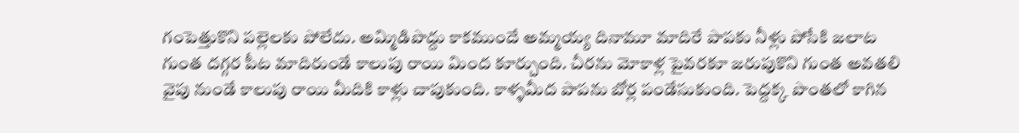గంపెత్తుకొని పల్లెలకు పోలేదు. అమ్మిడిపొద్దు కాకముందే అమ్మయ్య దినామూ మాదిరే పాపకు నీళ్లు పోసేకి జలాట గుంత దగ్గర పీట మాదిరుండే కాలుపు రాయి మింద కూర్చుంది. చీరను మోకాళ్ల పైవరకూ జరుపుకొని గుంత అవతలి వైపు నుండే కాలుపు రాయి మీదికి కాళ్లు చాపుకుంది. కాళ్ళమీద పాపను బోర్ల పండేసుకుంది. పెద్దక్క పొంతలో కాగిన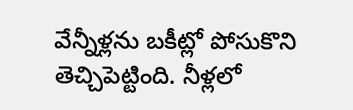వేన్నీళ్లను బకీట్లో పోసుకొని తెచ్చిపెట్టింది. నీళ్లలో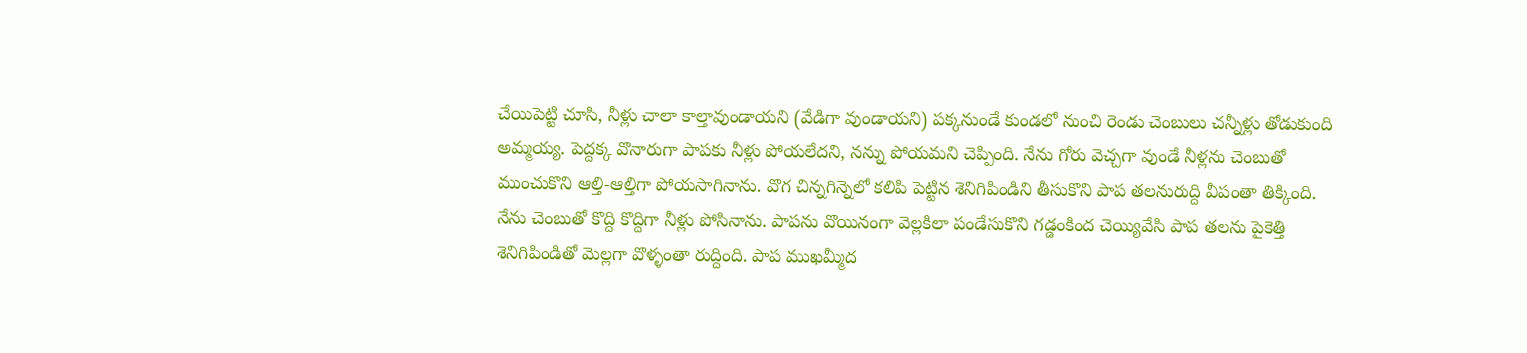చేయిపెట్టి చూసి, నీళ్లు చాలా కాల్తావుండాయని (వేడిగా వుండాయని) పక్కనుండే కుండలో నుంచి రెండు చెంబులు చన్నీళ్లు తోడుకుంది అమ్మయ్య. పెద్దక్క వొనారుగా పాపకు నీళ్లు పోయలేదని, నన్ను పోయమని చెప్పింది. నేను గోరు వెచ్చగా వుండే నీళ్లను చెంబుతో ముంచుకొని ఆల్తి-ఆల్తిగా పోయసాగినాను. వొగ చిన్నగిన్నెలో కలిపి పెట్టిన శెనిగిపిండిని తీసుకొని పాప తలనురుద్ది వీపంతా తిక్కింది. నేను చెంబుతో కొద్ది కొద్దిగా నీళ్లు పోసినాను. పాపను వొయినంగా వెల్లకిలా పండేసుకొని గడ్డంకింద చెయ్యివేసి పాప తలను పైకెత్తి శెనిగిపిండితో మెల్లగా వొళ్ళంతా రుద్దింది. పాప ముఖమ్మీద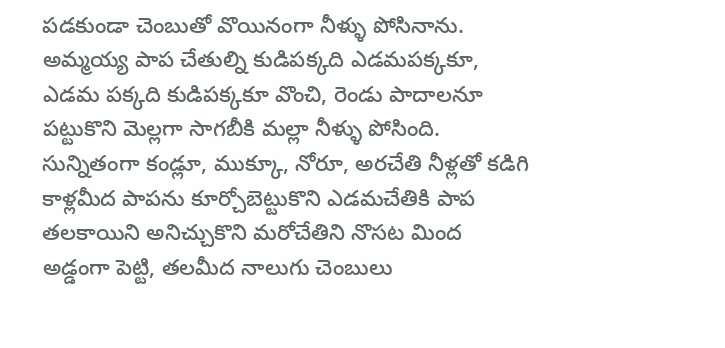పడకుండా చెంబుతో వొయినంగా నీళ్ళు పోసినాను. అమ్మయ్య పాప చేతుల్ని కుడిపక్కది ఎడమపక్కకూ, ఎడమ పక్కది కుడిపక్కకూ వొంచి, రెండు పాదాలనూ పట్టుకొని మెల్లగా సాగబీకి మల్లా నీళ్ళు పోసింది. సున్నితంగా కండ్లూ, ముక్కూ, నోరూ, అరచేతి నీళ్లతో కడిగి కాళ్లమీద పాపను కూర్చోబెట్టుకొని ఎడమచేతికి పాప తలకాయిని అనిచ్చుకొని మరోచేతిని నొసట మింద అడ్డంగా పెట్టి, తలమీద నాలుగు చెంబులు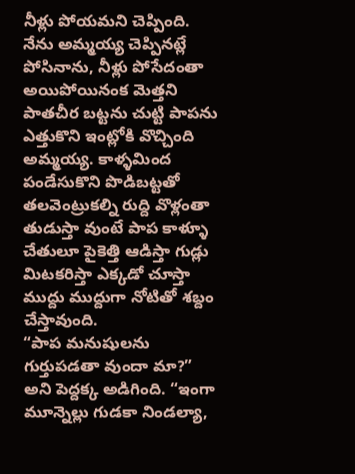నీళ్లు పోయమని చెప్పింది. నేను అమ్మయ్య చెప్పినట్లే పోసినాను, నీళ్లు పోసేదంతా అయిపోయినంక మెత్తని పాతచీర బట్టను చుట్టి పాపను ఎత్తుకొని ఇంట్లోకి వొచ్చింది అమ్మయ్య. కాళ్ళమింద పండేసుకొని పొడిబట్టతో తలవెంట్రుకల్ని రుద్ది వొళ్లంతా తుడుస్తా వుంటే పాప కాళ్ళూ చేతులూ పైకెత్తి ఆడిస్తా గుడ్లు మిటకరిస్తా ఎక్కడో చూస్తా ముద్దు ముద్దుగా నోటితో శబ్దం చేస్తావుంది.
“పాప మనుషులను గుర్తుపడతా వుందా మా?” అని పెద్దక్క అడిగింది. “ఇంగా మూన్నెల్లు గుడకా నిండల్యా,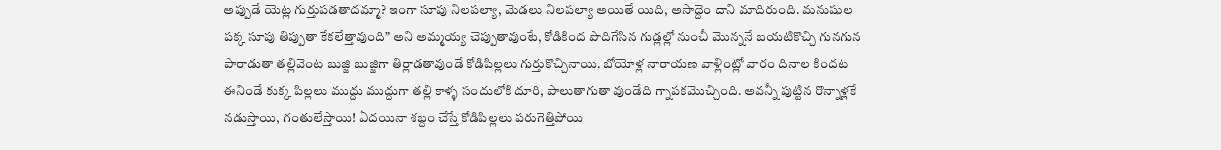అప్పుడే యెట్ల గుర్తుపడతాదమ్మా? ఇంగా సూపు నిలపల్యా, మెడలు నిలపల్యా అయితే యిది, అసాద్దెం దాని మాదిరుంది. మనుషుల పక్క సూపు తిప్పుతా కేకలేత్తావుంది” అని అమ్మయ్య చెప్పుతావుంటే, కోడికింద పొదిగేసిన గుడ్లల్లో నుంచీ మొన్ననే బయటికొచ్చి గునగున పారాడుతా తల్లివెంట బుజ్జి బుజ్జిగా తిర్లాడతావుండే కోడిపిల్లలు గుర్తుకొచ్చినాయి. బోయోళ్ల నారాయణ వాళ్లింట్లో వారం దినాల కిందట ఈనిండే కుక్క పిల్లలు ముద్దు ముద్దుగా తల్లి కాళ్ళ సందులోకి దూరి, పాలుతాగుతా వుండేది గ్నాపకమొచ్చింది. అవన్నీ పుట్టిన రొన్నాళ్లకే నడుస్తాయి, గంతులేస్తాయి! ఏదయినా శబ్దం చేస్తే కోడిపిల్లలు పరుగెత్తిపోయి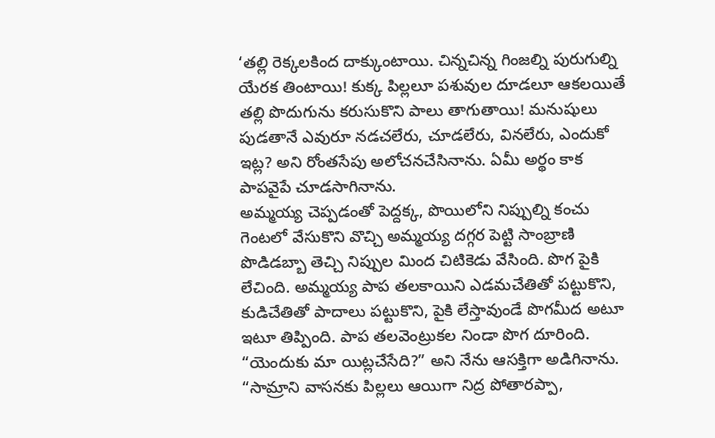‘తల్లి రెక్కలకింద దాక్కుంటాయి. చిన్నచిన్న గింజల్ని పురుగుల్ని యేరక తింటాయి! కుక్క పిల్లలూ పశువుల దూడలూ ఆకలయితే తల్లి పొదుగును కరుసుకొని పాలు తాగుతాయి! మనుషులు పుడతానే ఎవురూ నడచలేరు, చూడలేరు, వినలేరు, ఎందుకో ఇట్ల? అని రోంతసేపు అలోచనచేసినాను. ఏమీ అర్థం కాక పాపవైపే చూడసాగినాను.
అమ్మయ్య చెప్పడంతో పెద్దక్క, పొయిలోని నిప్పుల్ని కంచు గెంటలో వేసుకొని వొచ్చి అమ్మయ్య దగ్గర పెట్టి సాంబ్రాణి పొడిడబ్బా తెచ్చి నిప్పుల మింద చిటికెడు వేసింది. పొగ పైకి లేచింది. అమ్మయ్య పాప తలకాయిని ఎడమచేతితో పట్టుకొని, కుడిచేతితో పాదాలు పట్టుకొని, పైకి లేస్తావుండే పొగమీద అటూ ఇటూ తిప్పింది. పాప తలవెంట్రుకల నిండా పొగ దూరింది. “యెందుకు మా యిట్లచేసేది?” అని నేను ఆసక్తిగా అడిగినాను. “సామ్రాని వాసనకు పిల్లలు ఆయిగా నిద్ర పోతారప్పా,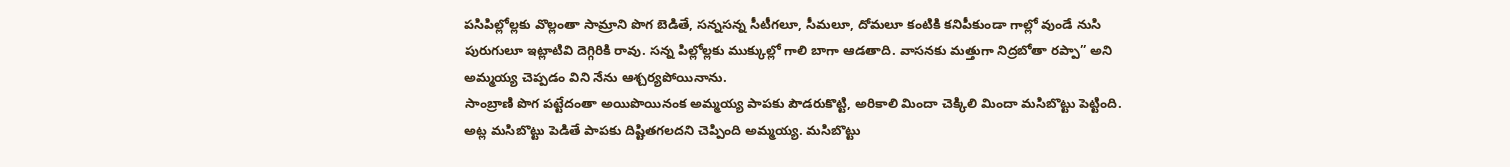పసిపిల్లోల్లకు వొల్లంతా సామ్రాని పొగ బెడితే, సన్నసన్న సీటీగలూ, సీమలూ, దోమలూ కంటికి కనిపీకుండా గాల్లో వుండే నుసి పురుగులూ ఇట్లాటివి దెగ్గిరికి రావు. సన్న పిల్లోల్లకు ముక్కుల్లో గాలి బాగా ఆడతాది. వాసనకు మత్తుగా నిద్రబోతా రప్పా” అని అమ్మయ్య చెప్పడం విని నేను ఆశ్చర్యపోయినాను.
సాంబ్రాణి పొగ పట్టేదంతా అయిపొయినంక అమ్మయ్య పాపకు పౌడరుకొట్టి, అరికాలి మిందా చెక్కిలి మిందా మసిబొట్టు పెట్టింది. అట్ల మసిబొట్టు పెడితే పాపకు దిష్టితగలదని చెప్పింది అమ్మయ్య. మసిబొట్టు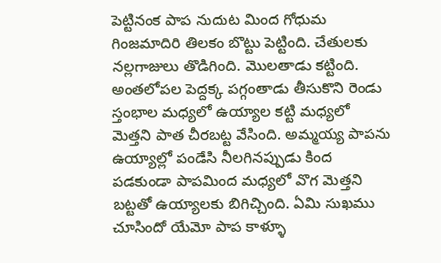పెట్టినంక పాప నుదుట మింద గోధుమ గింజమాదిరి తిలకం బొట్టు పెట్టింది. చేతులకు నల్లగాజులు తొడిగింది. మొలతాడు కట్టింది. అంతలోపల పెద్దక్క పగ్గంతాడు తీసుకొని రెండు స్తంభాల మధ్యలో ఉయ్యాల కట్టి మధ్యలో మెత్తని పాత చీరబట్ట వేసింది. అమ్మయ్య పాపను ఉయ్యాల్లో పండేసి నీలగినప్పుడు కింద పడకుండా పాపమింద మధ్యలో వొగ మెత్తని బట్టతో ఉయ్యాలకు బిగిచ్చింది. ఏమి సుఖము చూసిందో యేమో పాప కాళ్ళూ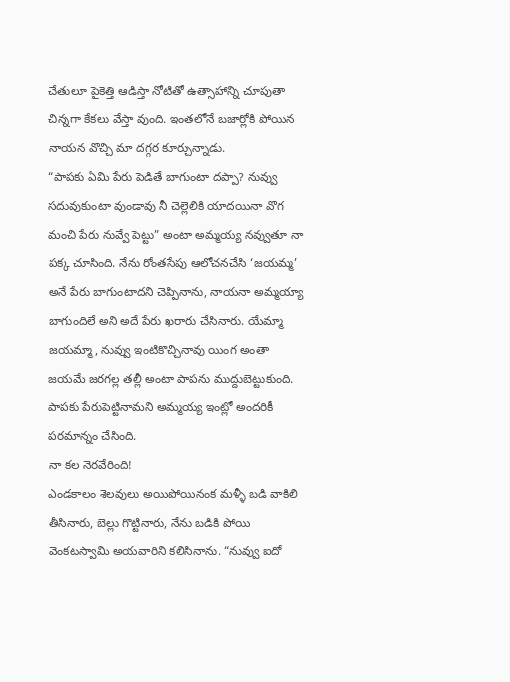చేతులూ పైకెత్తి ఆడిస్తా నోటితో ఉత్సాహాన్ని చూపుతా చిన్నగా కేకలు వేస్తా వుంది. ఇంతలోనే బజార్లోకి పోయిన నాయన వొచ్చి మా దగ్గర కూర్చున్నాడు.
“పాపకు ఏమి పేరు పెడితే బాగుంటా దప్పా? నువ్వు సదువుకుంటా వుండావు నీ చెల్లెలికి యాదయినా వొగ మంచి పేరు నువ్వే పెట్టు” అంటా అమ్మయ్య నవ్వుతూ నా పక్క చూసింది. నేను రోంతసేపు ఆలోచనచేసి ‘జయమ్మ’ అనే పేరు బాగుంటాదని చెప్పినాను, నాయనా అమ్మయ్యా బాగుందిలే అని అదే పేరు ఖరారు చేసినారు. యేమ్మా జయమ్మా, నువ్వు ఇంటికొచ్చినావు యింగ అంతా జయమే జరగల్ల తల్లీ అంటా పాపను ముద్దుబెట్టుకుంది. పాపకు పేరుపెట్టినామని అమ్మయ్య ఇంట్లో అందరికీ పరమాన్నం చేసింది.
నా కల నెరవేరింది!
ఎండకాలం శెలవులు అయిపోయినంక మళ్ళీ బడి వాకిలి తీసినారు, బెల్లు గొట్టినారు, నేను బడికి పోయి వెంకటస్వామి అయవారిని కలిసినాను. “నువ్వు ఐదో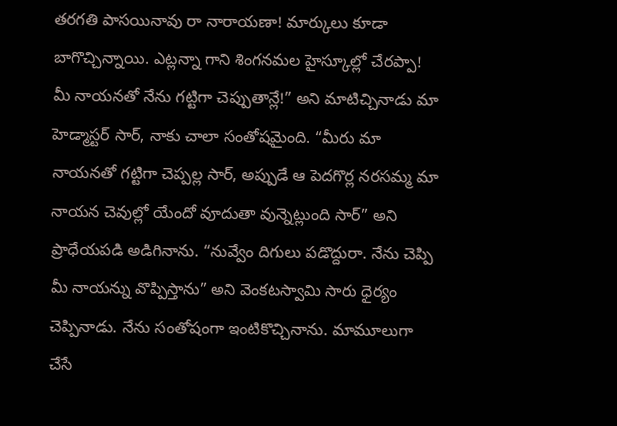తరగతి పాసయినావు రా నారాయణా! మార్కులు కూడా బాగొచ్చిన్నాయి. ఎట్లన్నా గాని శింగనమల హైస్కూల్లో చేరప్పా! మీ నాయనతో నేను గట్టిగా చెప్పుతాన్లే!” అని మాటిచ్చినాడు మా హెడ్మాస్టర్ సార్, నాకు చాలా సంతోషమైంది. “మీరు మా నాయనతో గట్టిగా చెప్పల్ల సార్, అప్పుడే ఆ పెదగొర్ల నరసమ్మ మా నాయన చెవుల్లో యేందో వూదుతా వున్నెట్లుంది సార్” అని ప్రాధేయపడి అడిగినాను. “నువ్వేం దిగులు పడొద్దురా. నేను చెప్పి మీ నాయన్ను వొప్పిస్తాను” అని వెంకటస్వామి సారు ధైర్యం చెప్పినాడు. నేను సంతోషంగా ఇంటికొచ్చినాను. మామూలుగా చేసే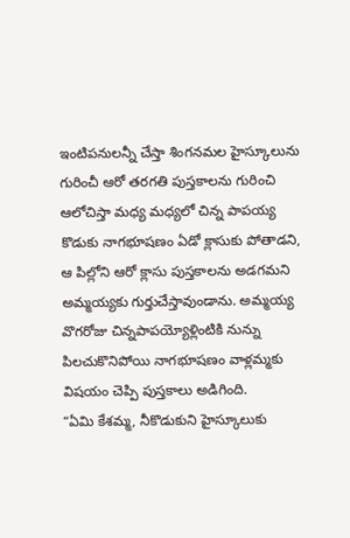ఇంటిపనులన్నీ చేస్తా శింగనమల హైస్కూలును గురించీ ఆరో తరగతి పుస్తకాలను గురించి ఆలోచిస్తా మధ్య మధ్యలో చిన్న పాపయ్య కొడుకు నాగభూషణం ఏడో క్లాసుకు పోతాడని, ఆ పిల్లోని ఆరో క్లాసు పుస్తకాలను అడగమని అమ్మయ్యకు గుర్తుచేస్తావుండాను. అమ్మయ్య వొగరోజు చిన్నపాపయ్యోళ్లింటికి నున్ను పిలచుకొనిపోయి నాగభూషణం వాళ్లమ్మకు విషయం చెప్పి పుస్తకాలు అడిగింది.
“ఏమి కేశమ్మ, నీకొడుకుని హైస్కూలుకు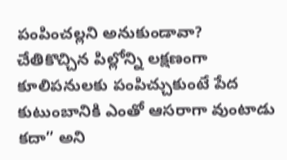పంపించల్లని అనుకుండావా? చేతికొచ్చిన పిల్లోన్ని లక్షణంగా కూలిపనులకు పంపిచ్చుకుంటే పేద కుటుంబానికి ఎంతో ఆసరాగా వుంటాడు కదా” అని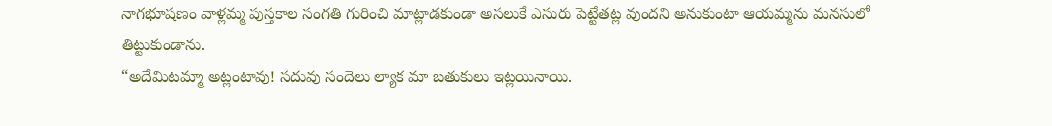నాగభూషణం వాళ్లమ్మ పుస్తకాల సంగతి గురించి మాట్లాడకుండా అసలుకే ఎసురు పెట్టేతట్ల వుందని అనుకుంటా ఆయమ్మను మనసులో తిట్టుకుండాను.
“అదేమిటమ్మా అట్లంటావు! సదువు సందెలు ల్యాక మా బతుకులు ఇట్లయినాయి.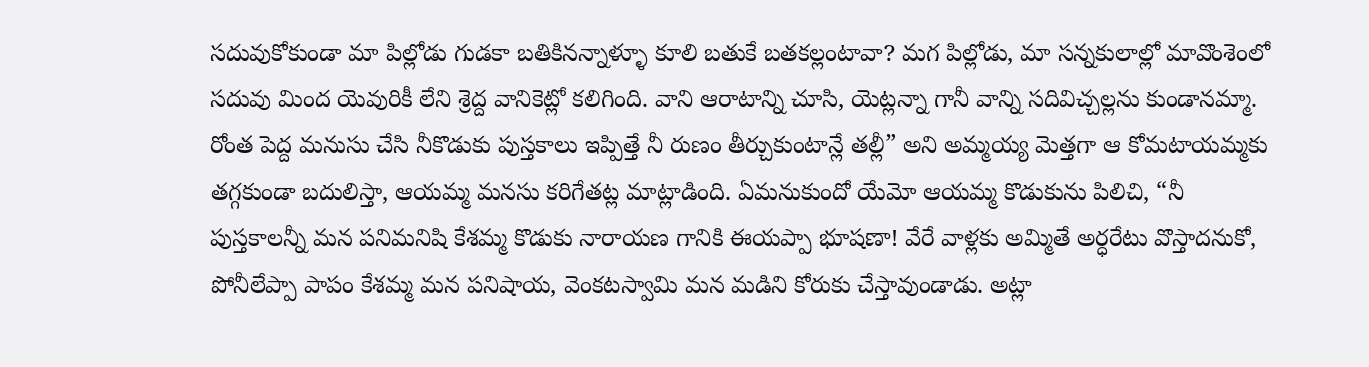సదువుకోకుండా మా పిల్లోడు గుడకా బతికినన్నాళ్ళూ కూలి బతుకే బతకల్లంటావా? మగ పిల్లోడు, మా సన్నకులాల్లో మావొంశెంలో సదువు మింద యెవురికీ లేని శ్రెద్ద వానికెట్లో కలిగింది. వాని ఆరాటాన్ని చూసి, యెట్లన్నా గానీ వాన్ని సదివిచ్చల్లను కుండానమ్మా. రోంత పెద్ద మనుసు చేసి నీకొడుకు పుస్తకాలు ఇప్పిత్తే నీ రుణం తీర్చుకుంటాన్లే తల్లీ” అని అమ్మయ్య మెత్తగా ఆ కోమటాయమ్మకు తగ్గకుండా బదులిస్తా, ఆయమ్మ మనసు కరిగేతట్ల మాట్లాడింది. ఏమనుకుందో యేమో ఆయమ్మ కొడుకును పిలిచి, “నీ పుస్తకాలన్నీ మన పనిమనిషి కేశమ్మ కొడుకు నారాయణ గానికి ఈయప్పా భూషణా! వేరే వాళ్లకు అమ్మితే అర్ధరేటు వొస్తాదనుకో, పోనీలేప్పా పాపం కేశమ్మ మన పనిషాయ, వెంకటస్వామి మన మడిని కోరుకు చేస్తావుండాడు. అట్లా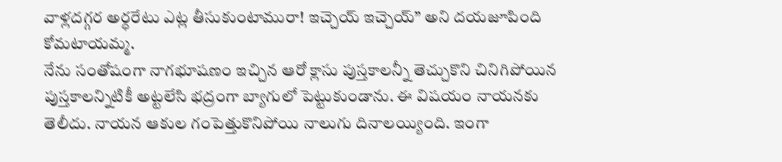వాళ్లదగ్గర అర్ధరేటు ఎట్ల తీసుకుంటామురా! ఇచ్చెయ్ ఇచ్చెయ్” అని దయజూపింది కోమటాయమ్మ.
నేను సంతోషంగా నాగభూషణం ఇచ్చిన ఆరో క్లాసు పుస్తకాలన్నీ తెచ్చుకొని చినిగిపోయిన పుస్తకాలన్నిటికీ అట్టలేసి భద్రంగా బ్యాగులో పెట్టుకుండాను. ఈ విషయం నాయనకు తెలీదు. నాయన ఆకుల గంపెత్తుకొనిపోయి నాలుగు దినాలయ్యింది. ఇంగా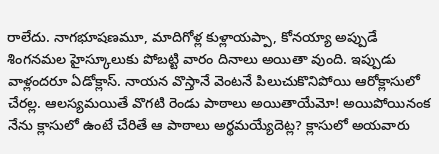రాలేదు. నాగభూషణమూ, మాదిగోళ్ల కుళ్లాయప్పా, కోనయ్యా అప్పుడే శింగనమల హైస్కూలుకు పోబట్టి వారం దినాలు అయితా వుంది. ఇప్పుడు వాళ్లందరూ ఏడోక్లాస్. నాయన వొస్తానే వెంటనే పిలుచుకొనిపోయి ఆరోక్లాసులో చేరల్ల. ఆలస్యమయితే వొగటి రెండు పాఠాలు అయితాయేమో! అయిపోయినంక నేను క్లాసులో ఉంటే చేరితే ఆ పాఠాలు అర్థమయ్యేదెట్ల? క్లాసులో అయవారు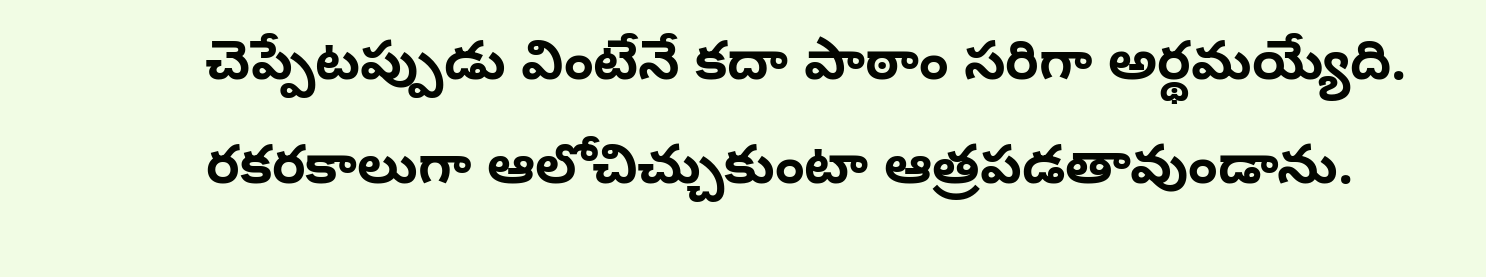చెప్పేటప్పుడు వింటేనే కదా పాఠాం సరిగా అర్థమయ్యేది.
రకరకాలుగా ఆలోచిచ్చుకుంటా ఆత్రపడతావుండాను.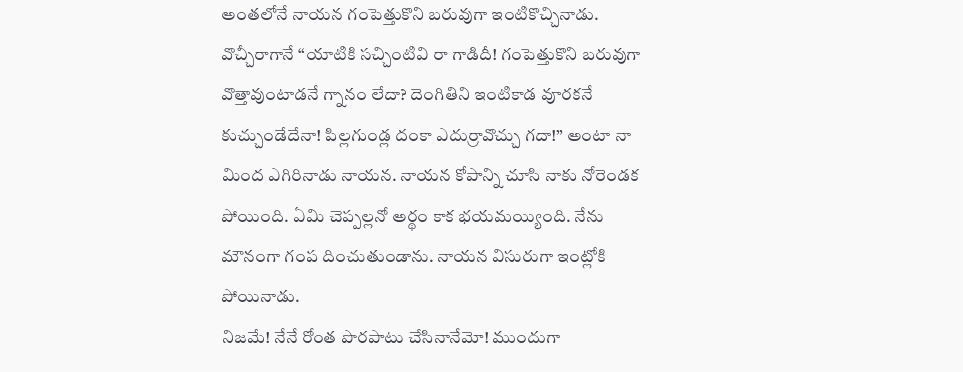అంతలోనే నాయన గంపెత్తుకొని బరువుగా ఇంటికొచ్చినాడు. వొచ్చీరాగానే “యాటికి సచ్చింటివి రా గాడిదీ! గంపెత్తుకొని బరువుగా వొత్తావుంటాడనే గ్నానం లేదా? దెంగితిని ఇంటికాడ వూరకనే కుచ్చుండేదేనా! పిల్లగుండ్ల దంకా ఎదుర్రావొచ్చు గదా!” అంటా నా మింద ఎగిరినాడు నాయన. నాయన కోపాన్ని చూసి నాకు నోరెండక పోయింది. ఏమి చెప్పల్లనో అర్థం కాక భయమయ్యింది. నేను మౌనంగా గంప దించుతుండాను. నాయన విసురుగా ఇంట్లోకి పోయినాడు.
నిజమే! నేనే రోంత పొరపాటు చేసినానేమో! ముందుగా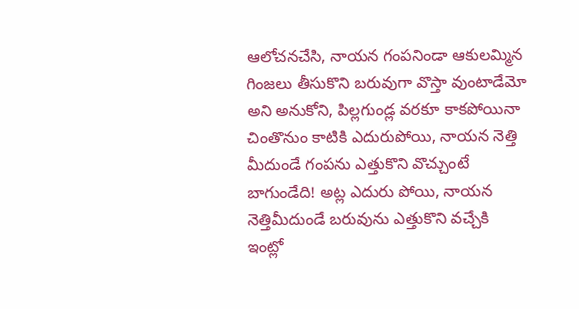ఆలోచనచేసి, నాయన గంపనిండా ఆకులమ్మిన గింజలు తీసుకొని బరువుగా వొస్తా వుంటాడేమో అని అనుకోని, పిల్లగుండ్ల వరకూ కాకపోయినా చింతొనుం కాటికి ఎదురుపోయి, నాయన నెత్తి మీదుండే గంపను ఎత్తుకొని వొచ్చుంటే బాగుండేది! అట్ల ఎదురు పోయి, నాయన నెత్తిమీదుండే బరువును ఎత్తుకొని వచ్చేకి ఇంట్లో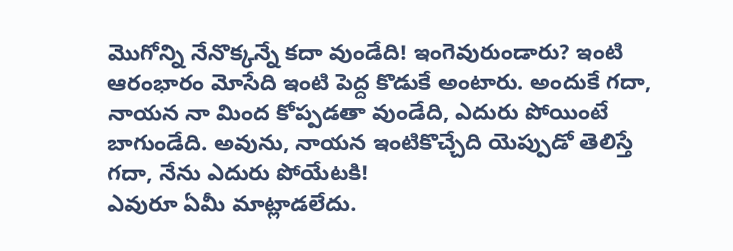మొగోన్ని నేనొక్కన్నే కదా వుండేది! ఇంగెవురుండారు? ఇంటి ఆరంభారం మోసేది ఇంటి పెద్ద కొడుకే అంటారు. అందుకే గదా, నాయన నా మింద కోప్పడతా వుండేది, ఎదురు పోయింటే బాగుండేది. అవును, నాయన ఇంటికొచ్చేది యెప్పుడో తెలిస్తే గదా, నేను ఎదురు పోయేటకి!
ఎవురూ ఏమీ మాట్లాడలేదు.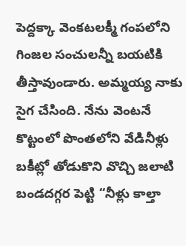పెద్దక్కా వెంకటలక్మీ గంపలోని గింజల సంచులన్నీ బయటికి తీస్తావుండారు. అమ్మయ్య నాకు సైగ చేసింది. నేను వెంటనే కొట్టంలో పొంతలోని వేడినీళ్లు బకీట్లో తోడుకొని వొచ్చి జలాటి బండదగ్గర పెట్టి “నీళ్లు కాల్తా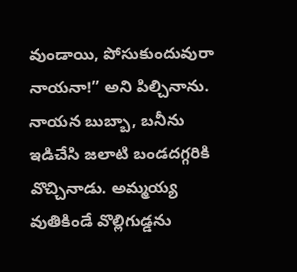వుండాయి, పోసుకుందువురా నాయనా!” అని పిల్చినాను. నాయన బుబ్బా, బనీను ఇడిచేసి జలాటి బండదగ్గరికి వొచ్చినాడు. అమ్మయ్య వుతికిండే వొల్లిగుడ్డను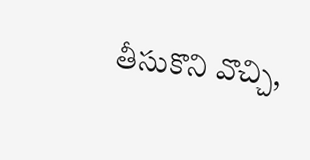తీసుకొని వొచ్చి,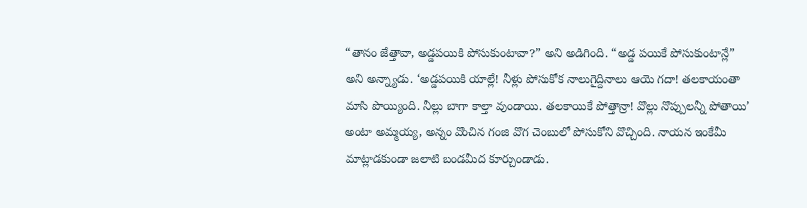“తానం జేత్తావా, అడ్డపయికి పోసుకుంటావా?” అని అడిగింది. “అడ్డ పయికే పోసుకుంటాన్లే” అని అన్న్యాడు. ‘అడ్డపయికి యాల్లే! నీళ్లు పోసుకోక నాలుగైద్దినాలు ఆయె గదా! తలకాయంతా మాసి పొయ్యింది. నీల్లు బాగా కాల్తా వుండాయి. తలకాయికే పోత్తాన్రా! వొల్లు నొప్పులన్నీ పోతాయి’ అంటా అమ్మయ్య, అన్నం వొంచిన గంజి వొగ చెంబులో పోసుకోని వొచ్చింది. నాయన ఇంకేమీ మాట్లాడకుండా జలాటి బండమీద కూర్చుండాడు.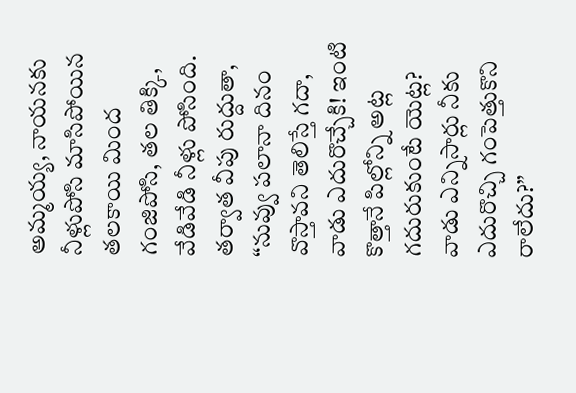అమ్మయ్య, నాయనకు నీళ్లుపోసి మాసిపోయిన తలకాయి మింద గంజిపోసి, తల తిక్కి, వేడివేడి నీళ్లు పోసింది. తర్వాత వీపు రుద్దుతా, “నువ్వు పలానా దినం వొస్తావని తెలిస్తే గదా, వాడు ఎదురొచ్చేకి! ఇంటి కొత్తానే పిల్లోన్ని అట్ల గదురుకుంటే యెట్ల? వాడు ఎన్నిసార్లు నీకు ఎదురొచ్చి గంపెత్తుకొని రాలేదు?”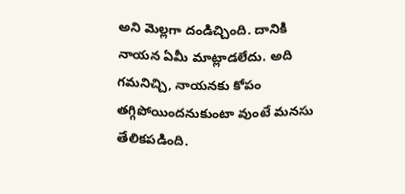అని మెల్లగా దండిచ్చింది. దానికి నాయన ఏమీ మాట్లాడలేదు. అది గమనిచ్చి, నాయనకు కోపం తగ్గిపోయిందనుకుంటా వుంటే మనసు తేలికపడింది.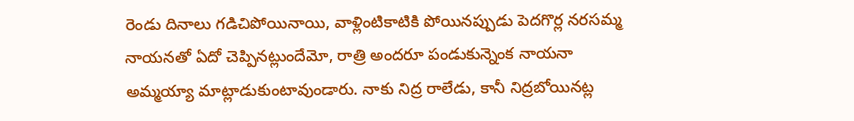రెండు దినాలు గడిచిపోయినాయి, వాళ్లింటికాటికి పోయినప్పుడు పెదగొర్ల నరసమ్మ నాయనతో ఏదో చెప్పినట్లుందేమో, రాత్రి అందరూ పండుకున్నెంక నాయనా అమ్మయ్యా మాట్లాడుకుంటావుండారు. నాకు నిద్ర రాలేడు, కానీ నిద్రబోయినట్ల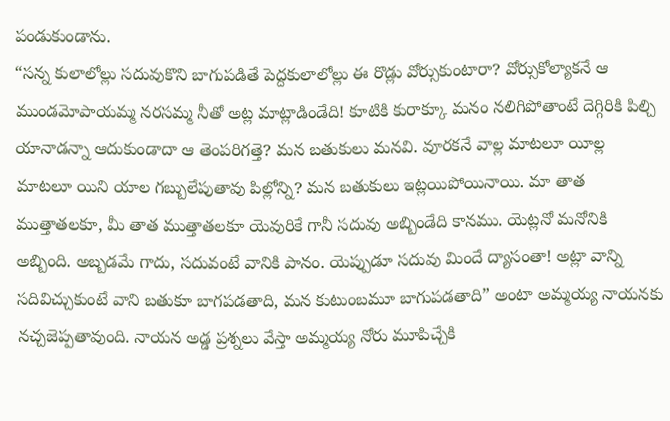పండుకుండాను.
“సన్న కులాలోల్లు సదువుకొని బాగుపడితే పెద్దకులాలోల్లు ఈ రొడ్లు వోర్సుకుంటారా? వోర్సుకోల్యాకనే ఆ ముండమోపాయమ్మ నరసమ్మ నీతో అట్ల మాట్లాడిండేది! కూటికి కురాక్కూ మనం నలిగిపోతాంటే దెగ్గిరికి పిల్చి యానాడన్నా ఆదుకుండాదా ఆ తెంపరిగత్తె? మన బతుకులు మనవి. వూరకనే వాల్ల మాటలూ యీల్ల మాటలూ యిని యాల గబ్బులేపుతావు పిల్లోన్ని? మన బతుకులు ఇట్లయిపోయినాయి. మా తాత ముత్తాతలకూ, మీ తాత ముత్తాతలకూ యెవురికే గానీ సదువు అబ్బిండేది కానము. యెట్లనో మనోనికి అబ్బింది. అబ్బడమే గాదు, సదువంటే వానికి పానం. యెప్పుడూ సదువు మిందే ద్యాసంతా! అట్లా వాన్ని సదివిచ్చుకుంటే వాని బతుకూ బాగపడతాది, మన కుటుంబమూ బాగుపడతాది” అంటా అమ్మయ్య నాయనకు నచ్చజెప్పతావుంది. నాయన అడ్డ ప్రశ్నలు వేస్తా అమ్మయ్య నోరు మూపిచ్చేకి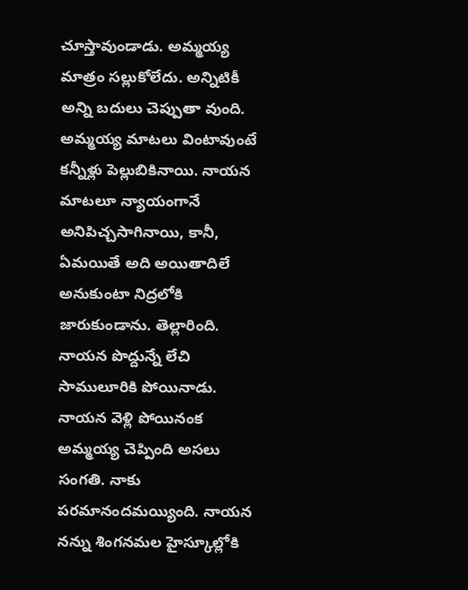చూస్తావుండాడు. అమ్మయ్య మాత్రం సల్లుకోలేదు. అన్నిటికీ అన్ని బదులు చెప్పుతా వుంది.
అమ్మయ్య మాటలు వింటావుంటే కన్నీళ్లు పెల్లుబికినాయి. నాయన మాటలూ న్యాయంగానే అనిపిచ్చసాగినాయి, కానీ, ఏమయితే అది అయితాదిలే అనుకుంటా నిద్రలోకి జారుకుండాను. తెల్లారింది. నాయన పొద్దున్నే లేచి సాములూరికి పోయినాడు. నాయన వెళ్లి పోయినంక అమ్మయ్య చెప్పింది అసలు సంగతి. నాకు పరమానందమయ్యింది. నాయన నన్ను శింగనమల హైస్కూల్లోకి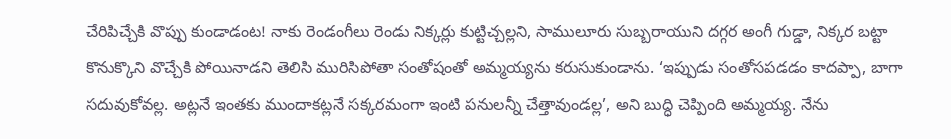చేరిపిచ్చేకి వొప్పు కుండాడంట! నాకు రెండంగీలు రెండు నిక్కర్లు కుట్టిచ్చల్లని, సాములూరు సుబ్బరాయుని దగ్గర అంగీ గుడ్డా, నిక్కర బట్టా కొనుక్కొని వొచ్చేకి పోయినాడని తెలిసి మురిసిపోతా సంతోషంతో అమ్మయ్యను కరుసుకుండాను. ‘ఇప్పుడు సంతోసపడడం కాదప్పా, బాగా సదువుకోవల్ల. అట్లనే ఇంతకు ముందాకట్లనే సక్కరమంగా ఇంటి పనులన్నీ చేత్తావుండల్ల’, అని బుద్ధి చెప్పింది అమ్మయ్య. నేను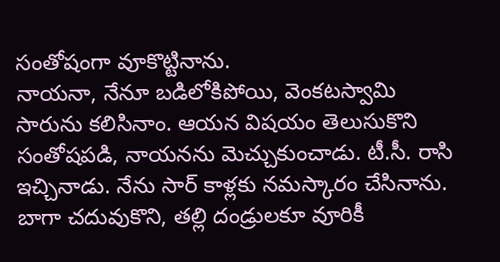సంతోషంగా వూకొట్టినాను.
నాయనా, నేనూ బడిలోకిపోయి, వెంకటస్వామి సారును కలిసినాం. ఆయన విషయం తెలుసుకొని సంతోషపడి, నాయనను మెచ్చుకుంచాడు. టీ.సీ. రాసి ఇచ్చినాడు. నేను సార్ కాళ్లకు నమస్కారం చేసినాను. బాగా చదువుకొని, తల్లి దండ్రులకూ వూరికీ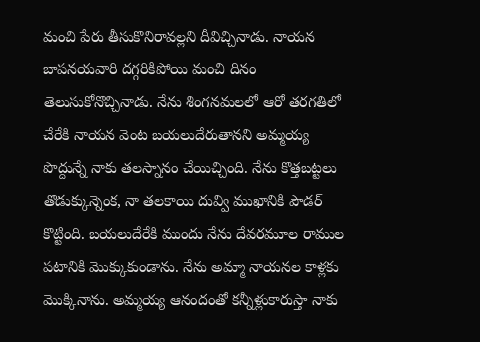మంచి పేరు తీసుకొనిరావల్లని దీవిచ్చినాడు. నాయన బాపనయవారి దగ్గరికిపోయి మంచి దినం తెలుసుకోనొచ్చినాడు. నేను శింగనమలలో ఆరో తరగతిలో చేరేకి నాయన వెంట బయలుదేరుతానని అమ్మయ్య పొద్దున్నే నాకు తలస్నానం చేయిచ్చింది. నేను కొత్తబట్టలు తొడుక్కున్నెంక, నా తలకాయి దువ్వి ముఖానికి పౌడర్ కొట్టింది. బయలుదేరేకి ముందు నేను దేవరమూల రాముల పటానికి మొక్కుకుండాను. నేను అమ్మా నాయనల కాళ్లకు మొక్కినాను. అమ్మయ్య ఆనందంతో కన్నీళ్లుకారుస్తా నాకు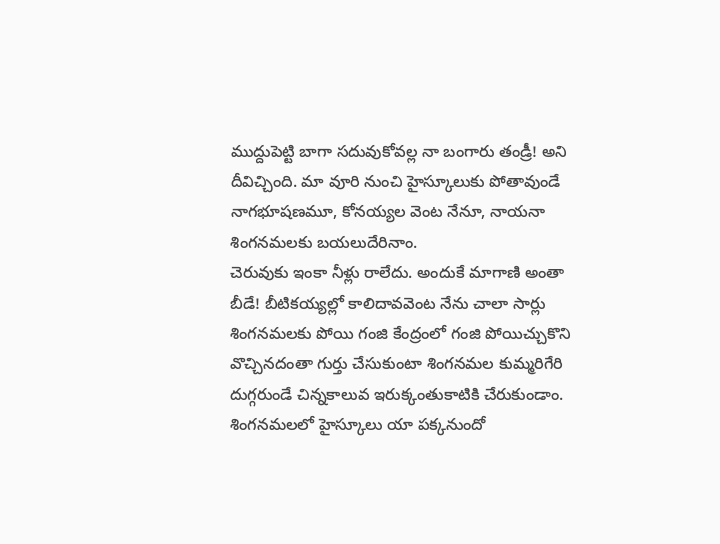ముద్దుపెట్టి బాగా సదువుకోవల్ల నా బంగారు తండ్రీ! అని దీవిచ్చింది. మా వూరి నుంచి హైస్కూలుకు పోతావుండే నాగభూషణమూ, కోనయ్యల వెంట నేనూ, నాయనా శింగనమలకు బయలుదేరినాం.
చెరువుకు ఇంకా నీళ్లు రాలేదు. అందుకే మాగాణి అంతా బీడే! బీటికయ్యల్లో కాలిదావవెంట నేను చాలా సార్లు శింగనమలకు పోయి గంజి కేంద్రంలో గంజి పోయిచ్చుకొని వొచ్చినదంతా గుర్తు చేసుకుంటా శింగనమల కుమ్మరిగేరి దుగ్గరుండే చిన్నకాలువ ఇరుక్కంతుకాటికి చేరుకుండాం. శింగనమలలో హైస్కూలు యా పక్కనుందో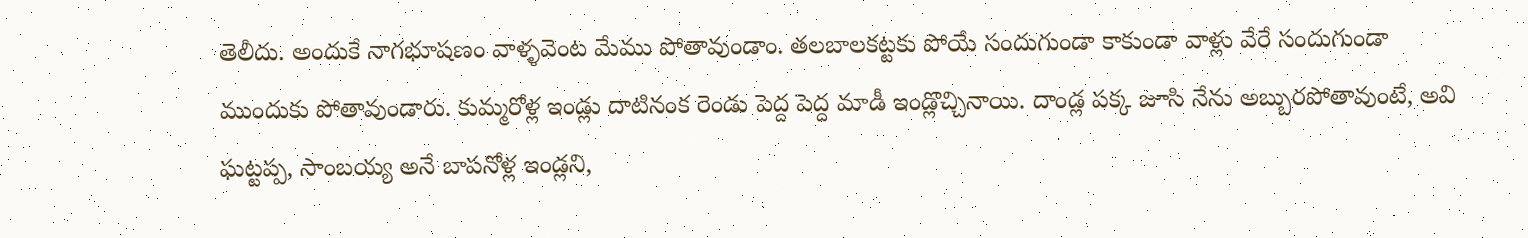తెలీదు. అందుకే నాగభూషణం వాళ్ళవెంట మేము పోతావుండాం. తలబాలకట్టకు పోయే సందుగుండా కాకుండా వాళ్లు వేరే సందుగుండా ముందుకు పోతావుండారు. కుమ్మరోళ్ల ఇండ్లు దాటినంక రెండు పెద్ద పెద్ద మాడీ ఇండ్లొచ్చినాయి. దాండ్ల పక్క జూసి నేను అబ్బురపోతావుంటే, అవి ఘట్టప్ప, సాంబయ్య అనే బాపనోళ్ల ఇండ్లని,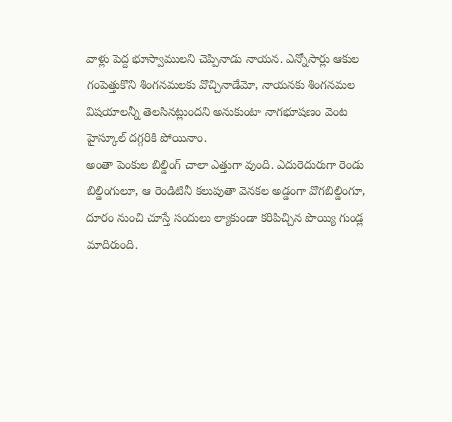వాళ్లు పెద్ద భూస్వాములని చెప్పినాడు నాయన. ఎన్నోసార్లు ఆకుల గంపెత్తుకొని శింగనమలకు వొచ్చినాడేమో, నాయనకు శింగనమల విషయాలన్నీ తెలసినట్లుందని అనుకుంటా నాగభూషణం వెంట హైస్కూల్ దగ్గరికి పోయినాం.
అంతా పెంకుల బిల్డింగ్ చాలా ఎత్తుగా వుంది. ఎదురెదురుగా రెండు బిల్డింగులూ, ఆ రెండిటినీ కలుపుతా వెనకల అడ్డంగా వొగబిల్డింగూ, దూరం నుంచి చూస్తే సందులు ల్యాకుండా కరిపిచ్చిన పొయ్యి గుండ్ల మాదిరుంది.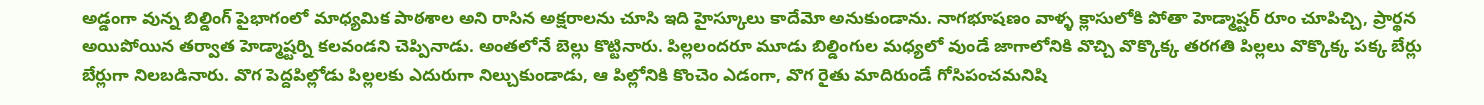అడ్డంగా వున్న బిల్డింగ్ పైభాగంలో మాధ్యమిక పాఠశాల అని రాసిన అక్షరాలను చూసి ఇది హైస్కూలు కాదేమో అనుకుండాను. నాగభూషణం వాళ్ళ క్లాసులోకి పోతా హెడ్మాష్టర్ రూం చూపిచ్చి, ప్రార్థన అయిపోయిన తర్వాత హెడ్మాష్టర్ని కలవండని చెప్పినాడు. అంతలోనే బెల్లు కొట్టినారు. పిల్లలందరూ మూడు బిల్డింగుల మధ్యలో వుండే జాగాలోనికి వొచ్చి వొక్కొక్క తరగతి పిల్లలు వొక్కొక్క పక్క బేర్లు బేర్లుగా నిలబడినారు. వొగ పెద్దపిల్లోడు పిల్లలకు ఎదురుగా నిల్చుకుండాడు, ఆ పిల్లోనికి కొంచెం ఎడంగా, వొగ రైతు మాదిరుండే గోసిపంచమనిషి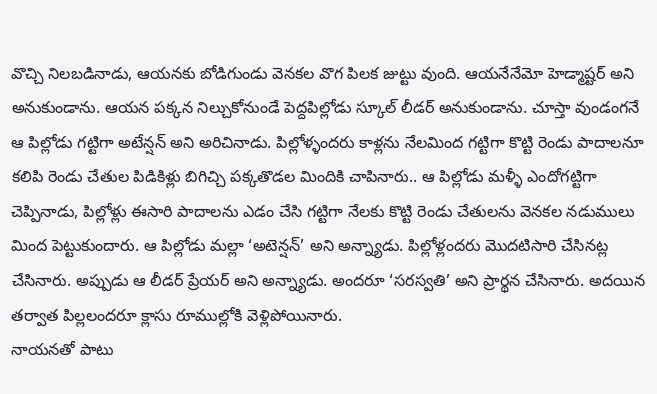వొచ్చి నిలబడినాడు, ఆయనకు బోడిగుండు వెనకల వొగ పిలక జుట్టు వుంది. ఆయనేనేమో హెడ్మాష్టర్ అని అనుకుండాను. ఆయన పక్కన నిల్చుకోనుండే పెద్దపిల్లోడు స్కూల్ లీడర్ అనుకుండాను. చూస్తా వుండంగనే ఆ పిల్లోడు గట్టిగా అటేన్షన్ అని అరిచినాడు. పిల్లోళ్ళందరు కాళ్లను నేలమింద గట్టిగా కొట్టి రెండు పాదాలనూ కలిపి రెండు చేతుల పిడికిళ్లు బిగిచ్చి పక్కతొడల మిందికి చాపినారు.. ఆ పిల్లోడు మళ్ళీ ఎందోగట్టిగా చెప్పినాడు, పిల్లోళ్లు ఈసారి పాదాలను ఎడం చేసి గట్టిగా నేలకు కొట్టి రెండు చేతులను వెనకల నడుములు మింద పెట్టుకుందారు. ఆ పిల్లోడు మల్లా ‘అటెన్షన్’ అని అన్న్యాడు. పిల్లోళ్లందరు మొదటిసారి చేసినట్ల చేసినారు. అప్పుడు ఆ లీడర్ ప్రేయర్ అని అన్న్యాడు. అందరూ ‘సరస్వతి’ అని ప్రార్థన చేసినారు. అదయిన తర్వాత పిల్లలందరూ క్లాసు రూముల్లోకి వెళ్లిపోయినారు.
నాయనతో పాటు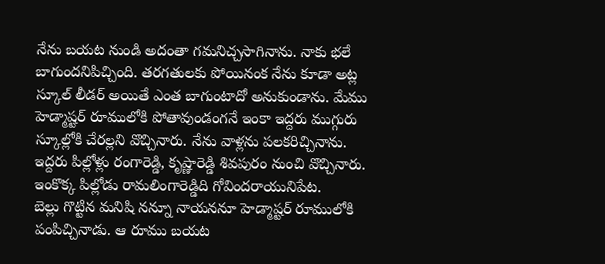నేను బయట నుండి అదంతా గమనిచ్చసాగినాను. నాకు భలే బాగుందనిపిచ్చింది. తరగతులకు పోయినంక నేను కూడా అట్ల స్కూల్ లీడర్ అయితే ఎంత బాగుంటాదో అనుకుండాను. మేము హెడ్మాష్టర్ రూములోకి పోతావుండంగనే ఇంకా ఇద్దరు ముగ్గురు స్కూల్లోకి చేరల్లని వొచ్చినారు. నేను వాళ్లను పలకరిచ్చినాను. ఇద్దరు పిల్లోళ్లు రంగారెడ్డి, కృష్ణారెడ్డి శివపురం నుంచి వొచ్చినారు. ఇంకొక్క పిల్లోడు రామలింగారెడ్డిది గోవిందరాయునిపేట.
బెల్లు గొట్టిన మనిషి నన్నూ నాయననూ హెడ్మాష్టర్ రూములోకి పంపిచ్చినాడు. ఆ రూము బయట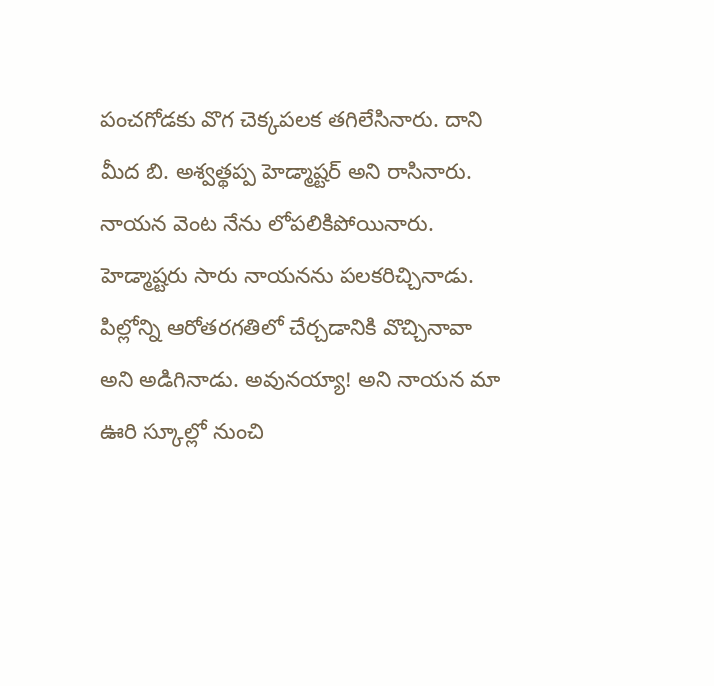పంచగోడకు వొగ చెక్కపలక తగిలేసినారు. దాని మీద బి. అశ్వత్థప్ప హెడ్మాష్టర్ అని రాసినారు. నాయన వెంట నేను లోపలికిపోయినారు. హెడ్మాష్టరు సారు నాయనను పలకరిచ్చినాడు. పిల్లోన్ని ఆరోతరగతిలో చేర్చడానికి వొచ్చినావా అని అడిగినాడు. అవునయ్యా! అని నాయన మా ఊరి స్కూల్లో నుంచి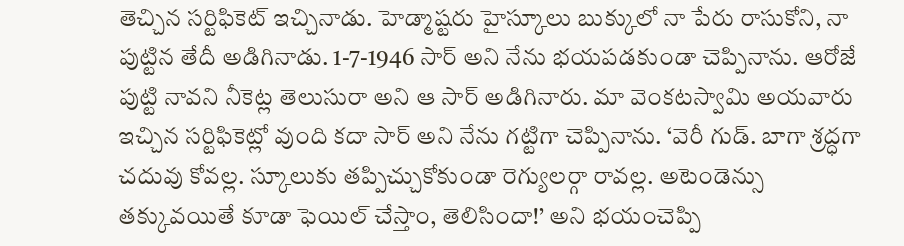తెచ్చిన సర్టిఫికెట్ ఇచ్చినాడు. హెడ్మాష్టరు హైస్కూలు బుక్కులో నా పేరు రాసుకోని, నా పుట్టిన తేదీ అడిగినాడు. 1-7-1946 సార్ అని నేను భయపడకుండా చెప్పినాను. ఆరోజే పుట్టి నావని నీకెట్ల తెలుసురా అని ఆ సార్ అడిగినారు. మా వెంకటస్వామి అయవారు ఇచ్చిన సర్టిఫికెట్లో వుంది కదా సార్ అని నేను గట్టిగా చెప్పినాను. ‘వెరీ గుడ్. బాగా శ్రద్ధగా చదువు కోవల్ల. స్కూలుకు తప్పిచ్చుకోకుండా రెగ్యులర్గా రావల్ల. అటెండెన్సు తక్కువయితే కూడా ఫెయిల్ చేస్తాం, తెలిసిందా!’ అని భయంచెప్పి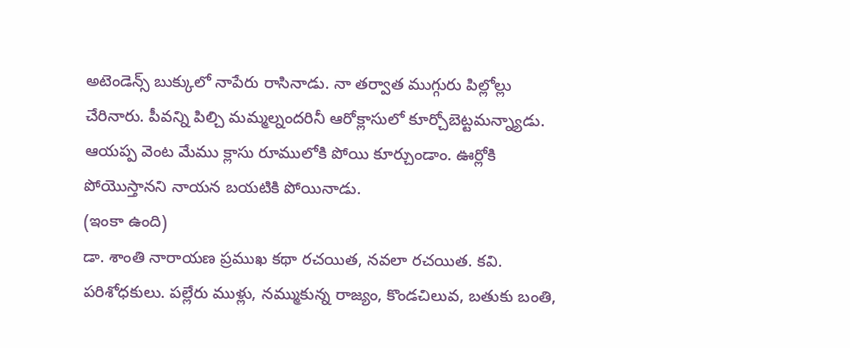అటెండెన్స్ బుక్కులో నాపేరు రాసినాడు. నా తర్వాత ముగ్గురు పిల్లోల్లు చేరినారు. పీవన్ని పిల్చి మమ్మల్నందరినీ ఆరోక్లాసులో కూర్చోబెట్టమన్న్యాడు. ఆయప్ప వెంట మేము క్లాసు రూములోకి పోయి కూర్చుండాం. ఊర్లోకి పోయొస్తానని నాయన బయటికి పోయినాడు.
(ఇంకా ఉంది)
డా. శాంతి నారాయణ ప్రముఖ కథా రచయిత, నవలా రచయిత. కవి. పరిశోధకులు. పల్లేరు ముళ్లు, నమ్ముకున్న రాజ్యం, కొండచిలువ, బతుకు బంతి,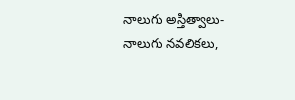నాలుగు అస్తిత్వాలు- నాలుగు నవలికలు,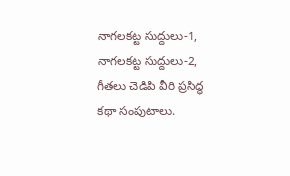నాగలకట్ట సుద్దులు-1, నాగలకట్ట సుద్దులు-2, గీతలు చెడిపి వీరి ప్రసిద్ధ కథా సంపుటాలు.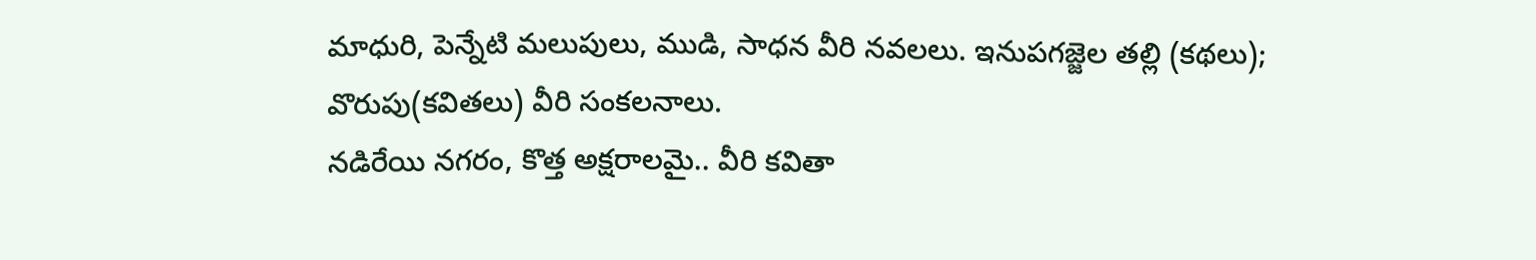మాధురి, పెన్నేటి మలుపులు, ముడి, సాధన వీరి నవలలు. ఇనుపగజ్జెల తల్లి (కథలు); వొరుపు(కవితలు) వీరి సంకలనాలు.
నడిరేయి నగరం, కొత్త అక్షరాలమై.. వీరి కవితా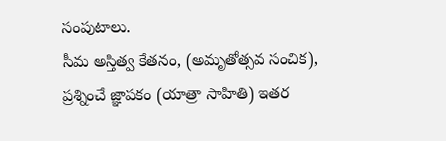సంపుటాలు.
సీమ అస్తిత్వ కేతనం, (అమృతోత్సవ సంచిక), ప్రశ్నించే జ్ఞాపకం (యాత్రా సాహితి) ఇతర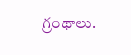గ్రంథాలు.